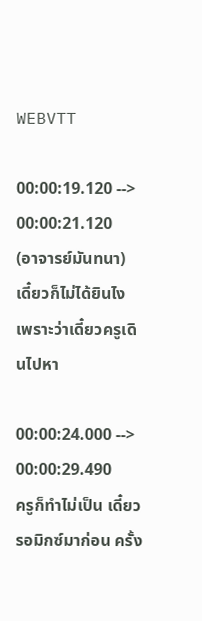WEBVTT

00:00:19.120 --> 00:00:21.120
(อาจารย์มันทนา) เดี๋ยวก็ไม่ได้ยินไง เพราะว่าเดี๋ยวครูเดินไปหา

00:00:24.000 --> 00:00:29.490
ครูก็ทำไม่เป็น เดี๋ยวรอมิกซ์มาก่อน ครั้ง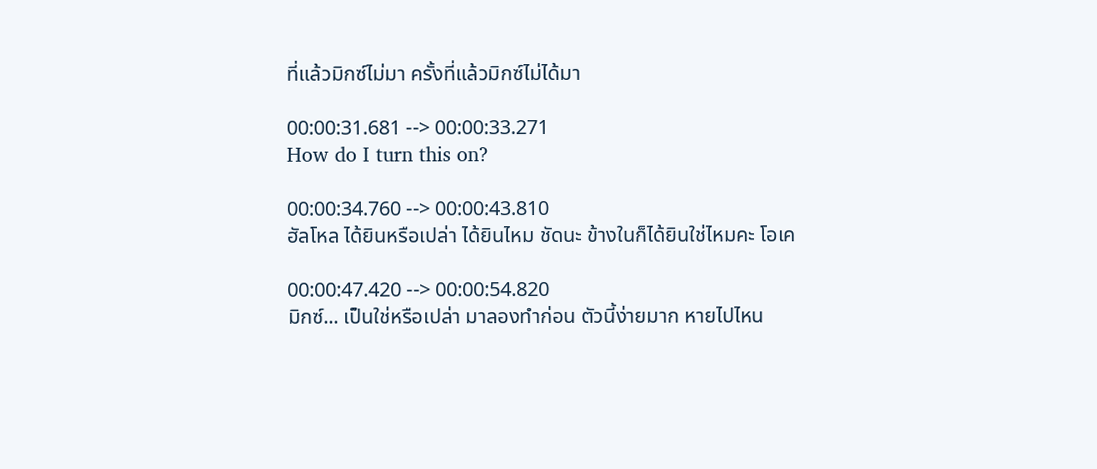ที่แล้วมิกซ์ไม่มา ครั้งที่แล้วมิกซ์ไม่ได้มา

00:00:31.681 --> 00:00:33.271
How do I turn this on?

00:00:34.760 --> 00:00:43.810
ฮัลโหล ได้ยินหรือเปล่า ได้ยินไหม ชัดนะ ข้างในก็ได้ยินใช่ไหมคะ โอเค

00:00:47.420 --> 00:00:54.820
มิกซ์... เป็นใช่หรือเปล่า มาลองทำก่อน ตัวนี้ง่ายมาก หายไปไหน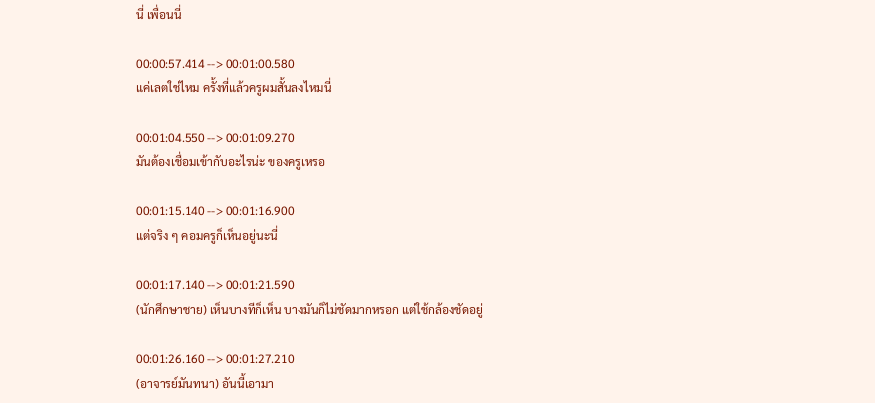นี่ เพื่อนนี่

00:00:57.414 --> 00:01:00.580
แค่เลตใช่ไหม ครั้งที่แล้วครูผมสั้นลงไหมนี่

00:01:04.550 --> 00:01:09.270
มันต้องเชื่อมเข้ากับอะไรน่ะ ของครูเหรอ

00:01:15.140 --> 00:01:16.900
แต่จริง ๆ คอมครูก็เห็นอยู่นะนี่

00:01:17.140 --> 00:01:21.590
(นักศึกษาชาย) เห็นบางทีก็เห็น บางมันก็ไม่ชัดมากหรอก แต่ใช้กล้องชัดอยู่

00:01:26.160 --> 00:01:27.210
(อาจารย์มันทนา) อันนี้เอามา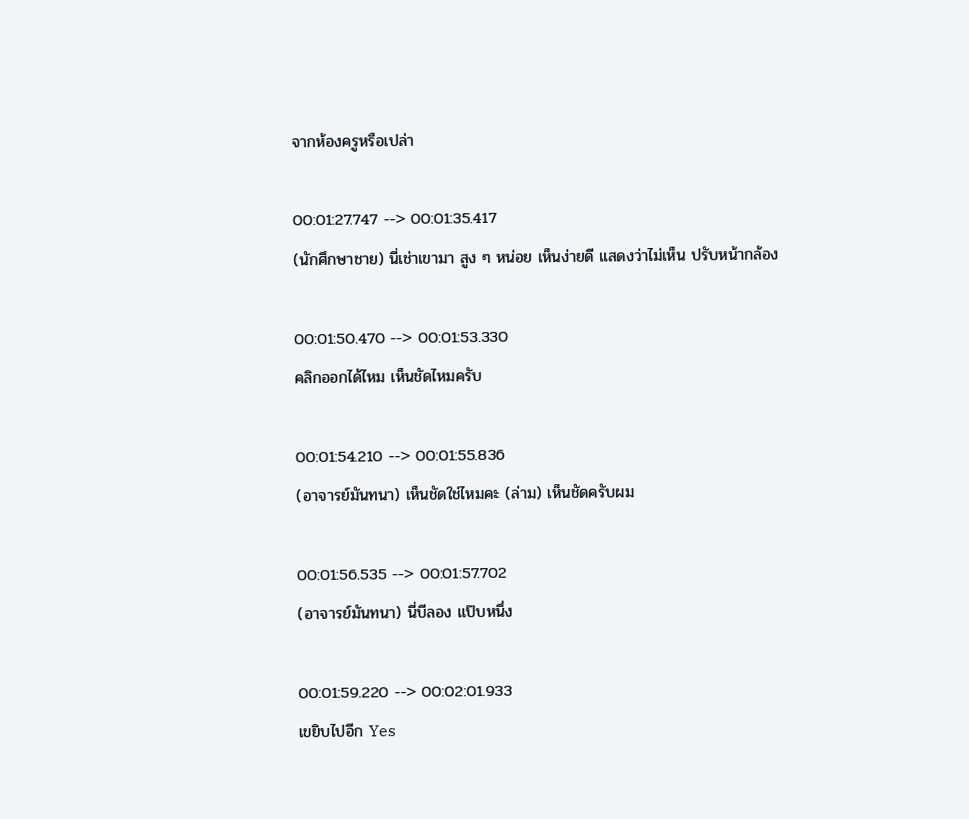จากห้องครูหรือเปล่า

00:01:27.747 --> 00:01:35.417
(นักศึกษาชาย) นี่เช่าเขามา สูง ๆ หน่อย เห็นง่ายดี แสดงว่าไม่เห็น ปรับหน้ากล้อง

00:01:50.470 --> 00:01:53.330
คลิกออกได้ไหม เห็นชัดไหมครับ

00:01:54.210 --> 00:01:55.836
(อาจารย์มันทนา) เห็นชัดใช่ไหมคะ (ล่าม) เห็นชัดครับผม

00:01:56.535 --> 00:01:57.702
(อาจารย์มันทนา) นี่บีลอง แป๊บหนึ่ง

00:01:59.220 --> 00:02:01.933
เขยิบไปอีก Yes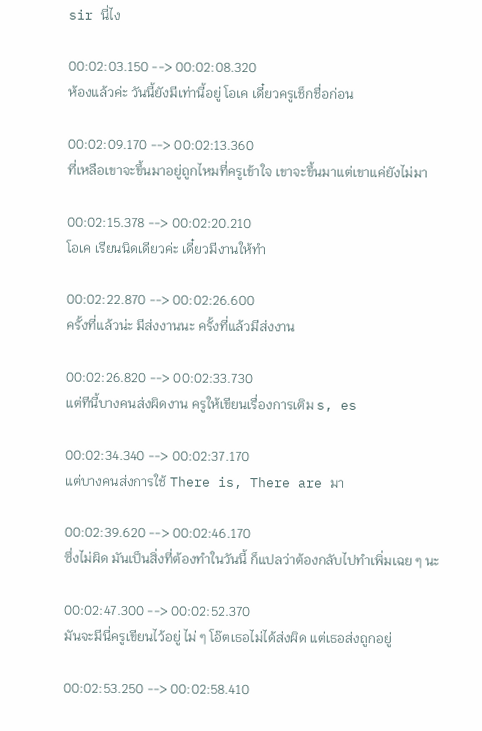sir นี่ไง

00:02:03.150 --> 00:02:08.320
ห้องแล้วค่ะ วันนี้ยังมีเท่านี้อยู่ โอเค เดี๋ยวครูเช็กชื่อก่อน

00:02:09.170 --> 00:02:13.360
ที่เหลือเขาจะขึ้นมาอยู่ถูกไหมที่ครูเข้าใจ เขาจะขึ้นมาแต่เขาแค่ยังไม่มา

00:02:15.378 --> 00:02:20.210
โอเค เรียนนิดเดียวค่ะ เดี๋ยวมีงานให้ทำ

00:02:22.870 --> 00:02:26.600
ครั้งที่แล้วน่ะ มีส่งงานนะ ครั้งที่แล้วมีส่งงาน

00:02:26.820 --> 00:02:33.730
แต่ทีนี้บางคนส่งผิดงาน ครูให้เขียนเรื่องการเติม s, es

00:02:34.340 --> 00:02:37.170
แต่บางคนส่งการใช้ There is, There are มา

00:02:39.620 --> 00:02:46.170
ซึ่งไม่ผิด มันเป็นสิ่งที่ต้องทำในวันนี้ ก็แปลว่าต้องกลับไปทำเพิ่มเฉย ๆ นะ

00:02:47.300 --> 00:02:52.370
มันจะมีนี่ครูเขียนไว้อยู่ ไม่ ๆ โอ๊ตเธอไม่ได้ส่งผิด แต่เธอส่งถูกอยู่

00:02:53.250 --> 00:02:58.410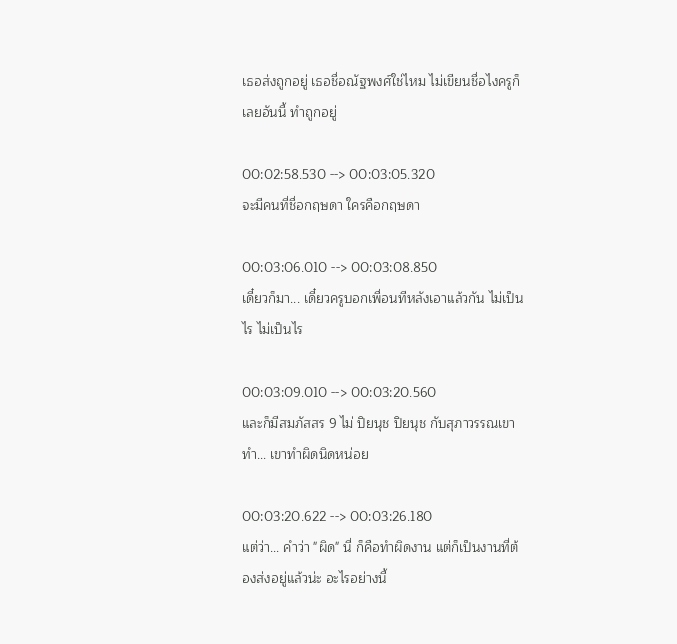เธอส่งถูกอยู่ เธอชื่อณัฐพงศ์ใช่ไหม ไม่เขียนชื่อไงครูก็เลยอันนี้ ทำถูกอยู่

00:02:58.530 --> 00:03:05.320
จะมีคนที่ชื่อกฤษดา ใครคือกฤษดา

00:03:06.010 --> 00:03:08.850
เดี๋ยวก็มา... เดี๋ยวครูบอกเพื่อนทีหลังเอาแล้วกัน ไม่เป็นไร ไม่เป็นไร

00:03:09.010 --> 00:03:20.560
และก็มีสมภัสสร 9 ไม่ ปิยนุช ปิยนุช กับสุภาวรรณเขาทำ... เขาทำผิดนิดหน่อย

00:03:20.622 --> 00:03:26.180
แต่ว่า... คำว่า "ผิด" นี่ ก็คือทำผิดงาน แต่ก็เป็นงานที่ต้องส่งอยู่แล้วน่ะ อะไรอย่างนี้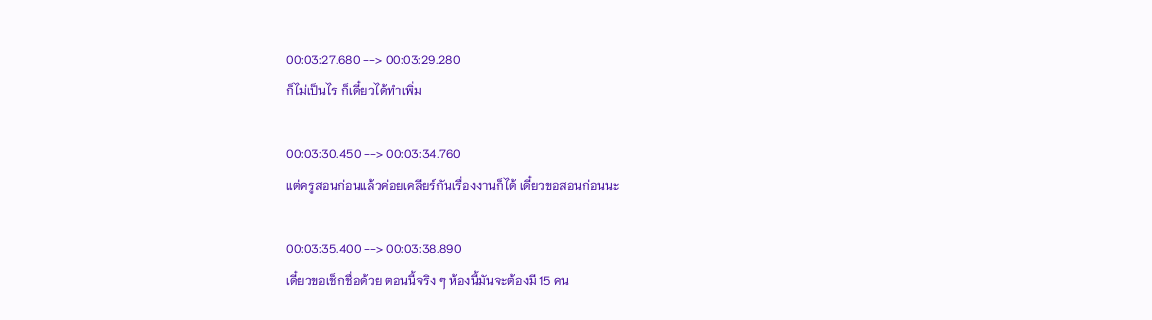00:03:27.680 --> 00:03:29.280
ก็ไม่เป็นไร ก็เดี๋ยวได้ทำเพิ่ม

00:03:30.450 --> 00:03:34.760
แต่ครูสอนก่อนแล้วค่อยเคลียร์กันเรื่องงานก็ได้ เดี๋ยวขอสอนก่อนนะ

00:03:35.400 --> 00:03:38.890
เดี๋ยวขอเช็กชื่อด้วย ตอนนี้จริง ๆ ห้องนี้มันจะต้องมี 15 คน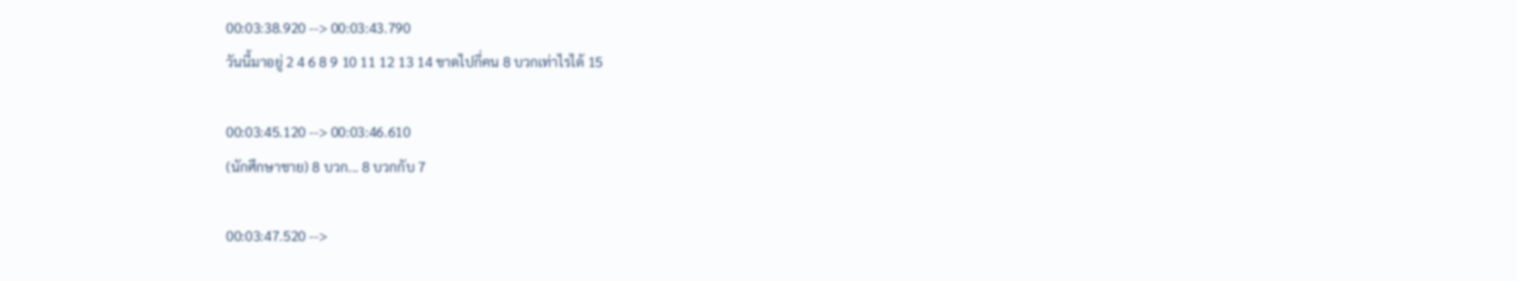00:03:38.920 --> 00:03:43.790
วันนี้มาอยู่ 2 4 6 8 9 10 11 12 13 14 ขาดไปกี่คน 8 บวกเท่าไรได้ 15

00:03:45.120 --> 00:03:46.610
(นักศึกษาชาย) 8 บวก... 8 บวกกับ 7

00:03:47.520 -->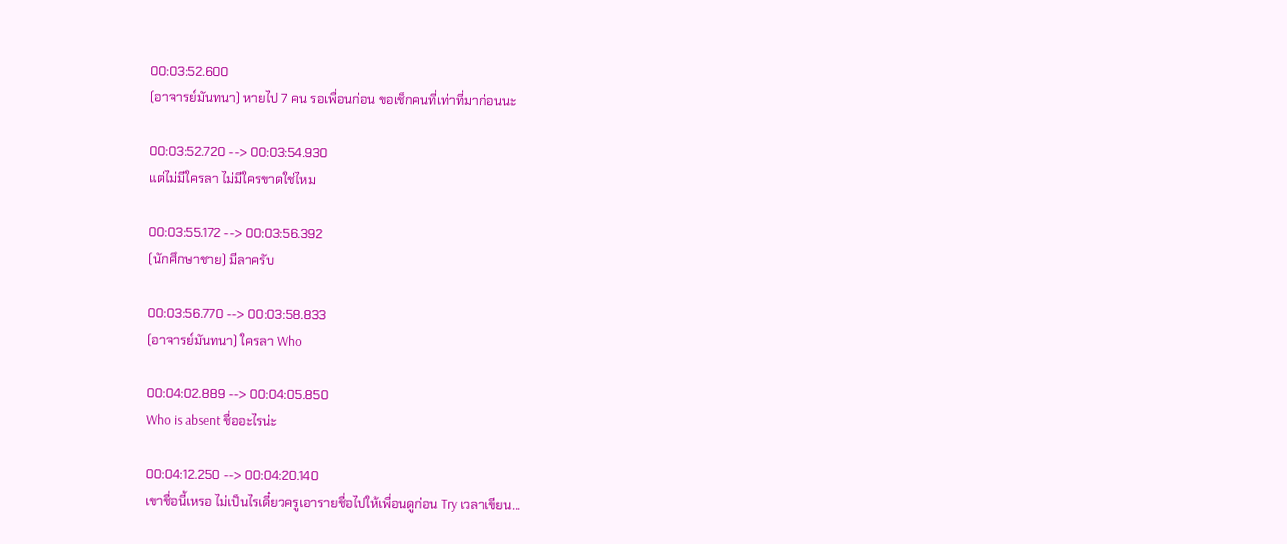00:03:52.600
(อาจารย์มันทนา) หายไป 7 คน รอเพื่อนก่อน ขอเช็กคนที่เท่าที่มาก่อนนะ

00:03:52.720 --> 00:03:54.930
แต่ไม่มีใครลา ไม่มีใครขาดใช่ไหม

00:03:55.172 --> 00:03:56.392
(นักศึกษาชาย) มีลาครับ

00:03:56.770 --> 00:03:58.833
(อาจารย์มันทนา) ใครลา Who

00:04:02.889 --> 00:04:05.850
Who is absent ชื่ออะไรน่ะ

00:04:12.250 --> 00:04:20.140
เขาชื่อนี้เหรอ ไม่เป็นไรเดี๋ยวครูเอารายชื่อไปให้เพื่อนดูก่อน Try เวลาเขียน...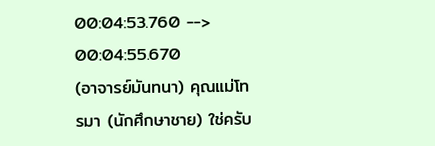00:04:53.760 --> 00:04:55.670
(อาจารย์มันทนา) คุณแม่โทรมา (นักศึกษาชาย) ใช่ครับ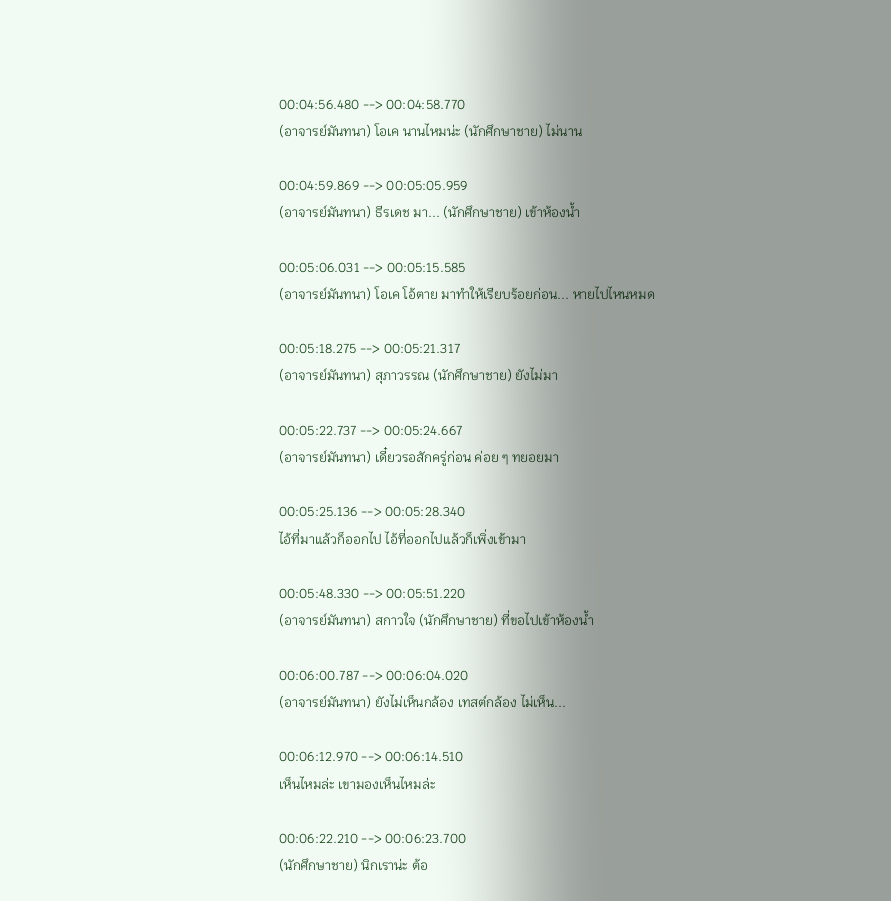00:04:56.480 --> 00:04:58.770
(อาจารย์มันทนา) โอเค นานไหมน่ะ (นักศึกษาชาย) ไม่นาน

00:04:59.869 --> 00:05:05.959
(อาจารย์มันทนา) ธีรเดช มา... (นักศึกษาชาย) เข้าห้องน้ำ

00:05:06.031 --> 00:05:15.585
(อาจารย์มันทนา) โอเค โอ้ตาย มาทำให้เรียบร้อยก่อน... หายไปไหนหมด

00:05:18.275 --> 00:05:21.317
(อาจารย์มันทนา) สุภาวรรณ (นักศึกษาชาย) ยังไม่มา

00:05:22.737 --> 00:05:24.667
(อาจารย์มันทนา) เดี๋ยวรอสักครู่ก่อน ค่อย ๆ ทยอยมา

00:05:25.136 --> 00:05:28.340
ไอ้ที่มาแล้วก็ออกไป ไอ้ที่ออกไปแล้วก็เพิ่งเข้ามา

00:05:48.330 --> 00:05:51.220
(อาจารย์มันทนา) สกาวใจ (นักศึกษาชาย) ที่ขอไปเข้าห้องน้ำ

00:06:00.787 --> 00:06:04.020
(อาจารย์มันทนา) ยังไม่เห็นกล้อง เทสต์กล้อง ไม่เห็น...

00:06:12.970 --> 00:06:14.510
เห็นไหมล่ะ เขามองเห็นไหมล่ะ

00:06:22.210 --> 00:06:23.700
(นักศึกษาชาย) นิกเราน่ะ ต้อ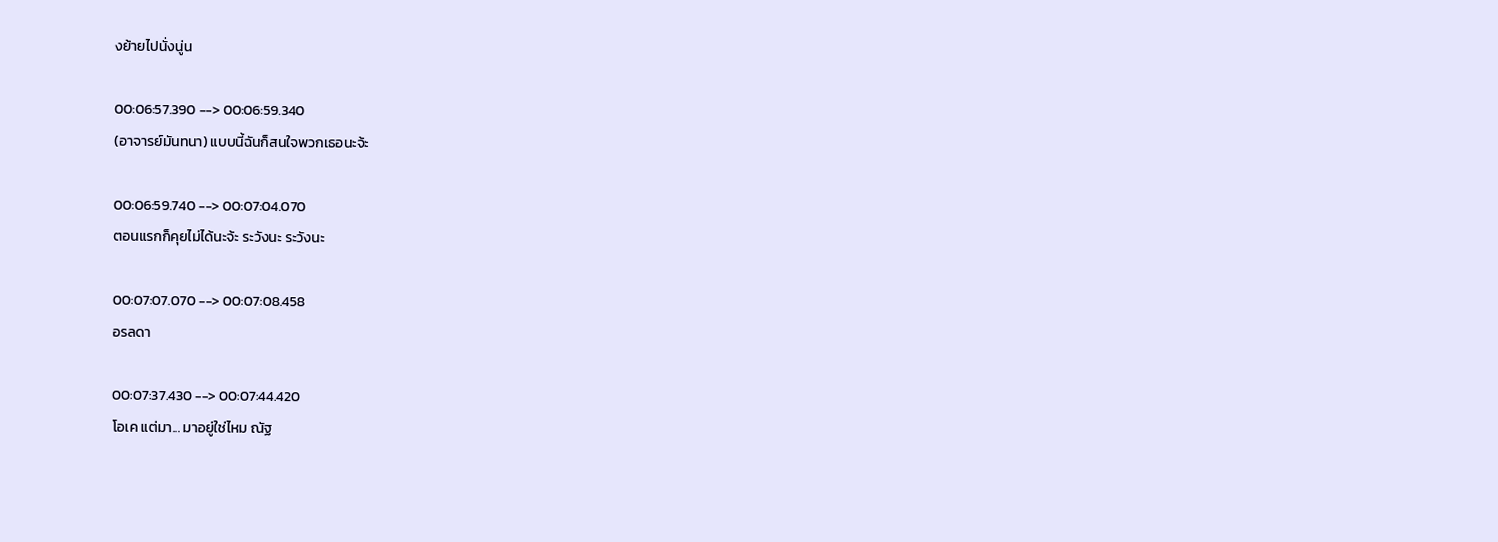งย้ายไปนั่งนู่น

00:06:57.390 --> 00:06:59.340
(อาจารย์มันทนา) แบบนี้ฉันก็สนใจพวกเธอนะจ้ะ

00:06:59.740 --> 00:07:04.070
ตอนแรกก็คุยไม่ได้นะจ้ะ ระวังนะ ระวังนะ

00:07:07.070 --> 00:07:08.458
อรลดา

00:07:37.430 --> 00:07:44.420
โอเค แต่มา... มาอยู่ใช่ไหม ณัฐ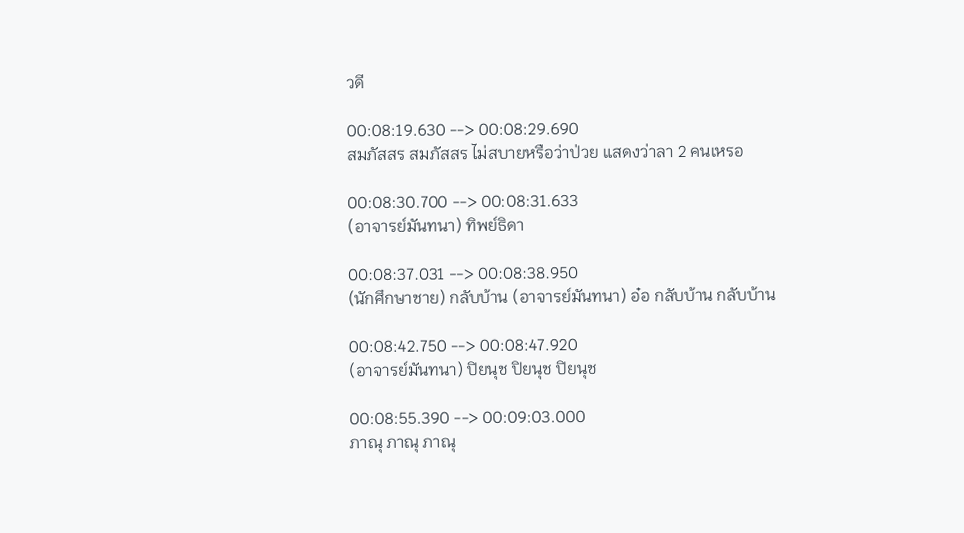วดี

00:08:19.630 --> 00:08:29.690
สมภัสสร สมภัสสร ไม่สบายหรือว่าป่วย แสดงว่าลา 2 คนเหรอ

00:08:30.700 --> 00:08:31.633
(อาจารย์มันทนา) ทิพย์ธิดา

00:08:37.031 --> 00:08:38.950
(นักศึกษาชาย) กลับบ้าน (อาจารย์มันทนา) อ๋อ กลับบ้าน กลับบ้าน

00:08:42.750 --> 00:08:47.920
(อาจารย์มันทนา) ปิยนุช ปิยนุช ปิยนุช

00:08:55.390 --> 00:09:03.000
ภาณุ ภาณุ ภาณุ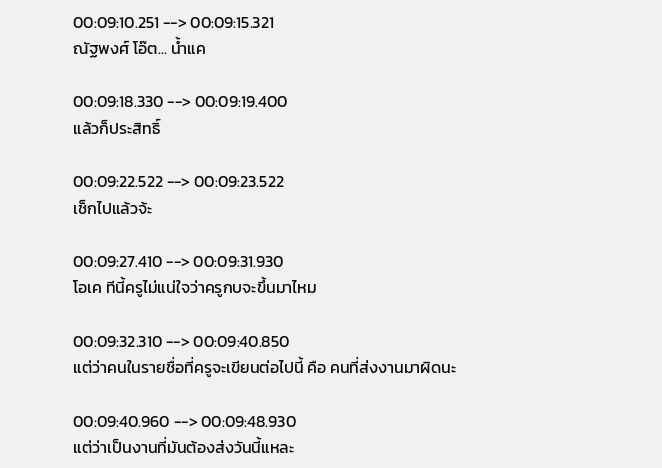00:09:10.251 --> 00:09:15.321
ณัฐพงศ์ โอ๊ต... น้ำแค

00:09:18.330 --> 00:09:19.400
แล้วก็ประสิทธิ์

00:09:22.522 --> 00:09:23.522
เช็กไปแล้วจ้ะ

00:09:27.410 --> 00:09:31.930
โอเค ทีนี้ครูไม่แน่ใจว่าครูกบจะขึ้นมาไหม

00:09:32.310 --> 00:09:40.850
แต่ว่าคนในรายชื่อที่ครูจะเขียนต่อไปนี้ คือ คนที่ส่งงานมาผิดนะ

00:09:40.960 --> 00:09:48.930
แต่ว่าเป็นงานที่มันต้องส่งวันนี้แหละ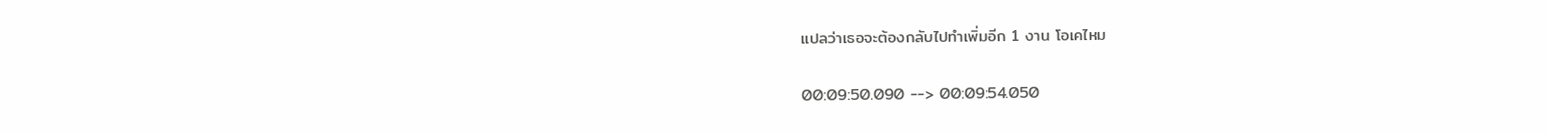แปลว่าเธอจะต้องกลับไปทำเพิ่มอีก 1 งาน โอเคไหม

00:09:50.090 --> 00:09:54.050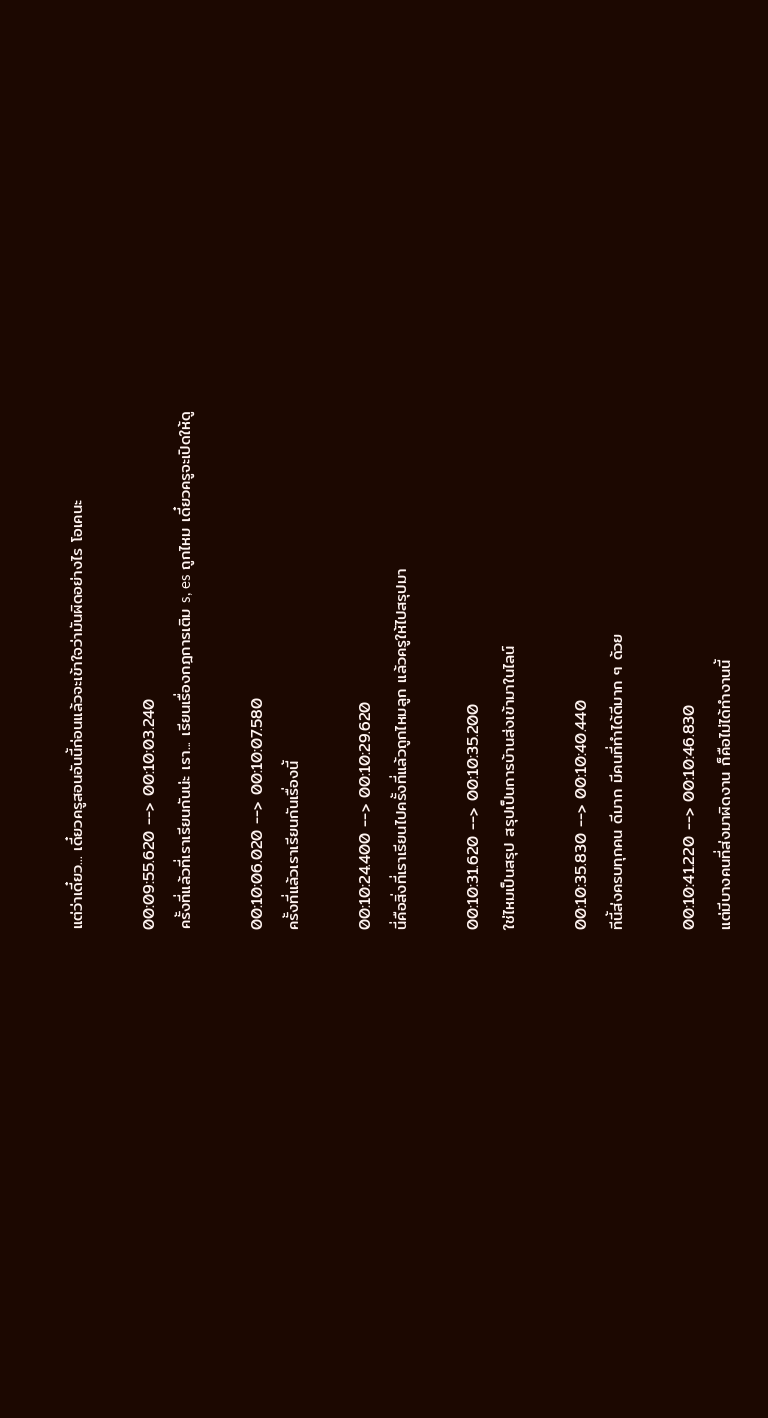แต่ว่าเดี๋ยว... เดี๋ยวครูสอนอันนี้ก่อนแล้วจะเข้าใจว่ามันผิดอย่างไร โอเคนะ

00:09:55.620 --> 00:10:03.240
ครั้งที่แล้วที่เราเรียนกันน่ะ เรา... เรียนเรื่องกฎการเติม s, es ถูกไหม เดี๋ยวครูจะเปิดให้ดู

00:10:06.020 --> 00:10:07.580
ครั้งที่แล้วเราเรียนกันเรื่องนี้

00:10:24.400 --> 00:10:29.620
นี่คือสิ่งที่เราเรียนไปครั้งที่แล้วถูกไหมลูก แล้วครูให้ไปสรุปมา

00:10:31.620 --> 00:10:35.200
ใช่ไหมเป็นสรุป สรุปเป็นการบ้านส่งเข้ามาในไลน์

00:10:35.830 --> 00:10:40.440
ทีนี้ส่งครบทุกคน ดีมาก มีคนที่ทำได้ดีมาก ๆ ด้วย

00:10:41.220 --> 00:10:46.830
แต่มีบางคนที่ส่งมาผิดงาน ก็คือไม่ได้ทำงานนี้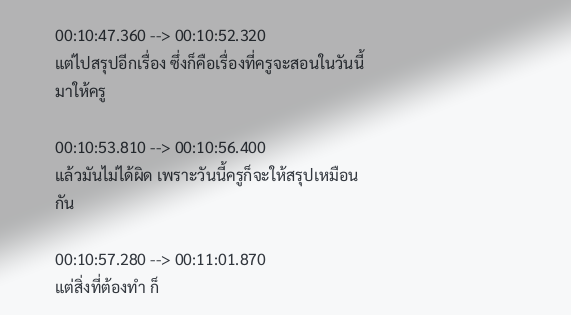00:10:47.360 --> 00:10:52.320
แต่ไปสรุปอีกเรื่อง ซึ่งก็คือเรื่องที่ครูจะสอนในวันนี้มาให้ครู

00:10:53.810 --> 00:10:56.400
แล้วมันไม่ได้ผิด เพราะวันนี้ครูก็จะให้สรุปเหมือนกัน

00:10:57.280 --> 00:11:01.870
แต่สิ่งที่ต้องทำ ก็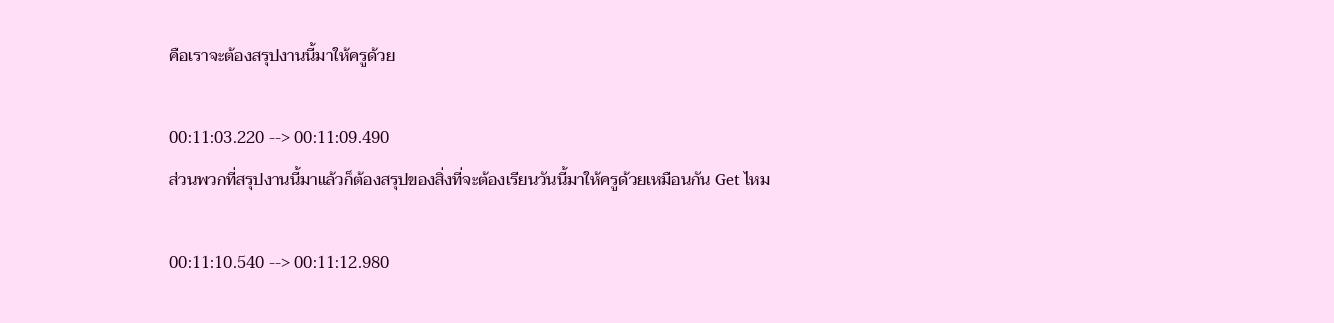คือเราจะต้องสรุปงานนี้มาให้ครูด้วย

00:11:03.220 --> 00:11:09.490
ส่วนพวกที่สรุปงานนี้มาแล้วก็ต้องสรุปของสิ่งที่จะต้องเรียนวันนี้มาให้ครูด้วยเหมือนกัน Get ไหม

00:11:10.540 --> 00:11:12.980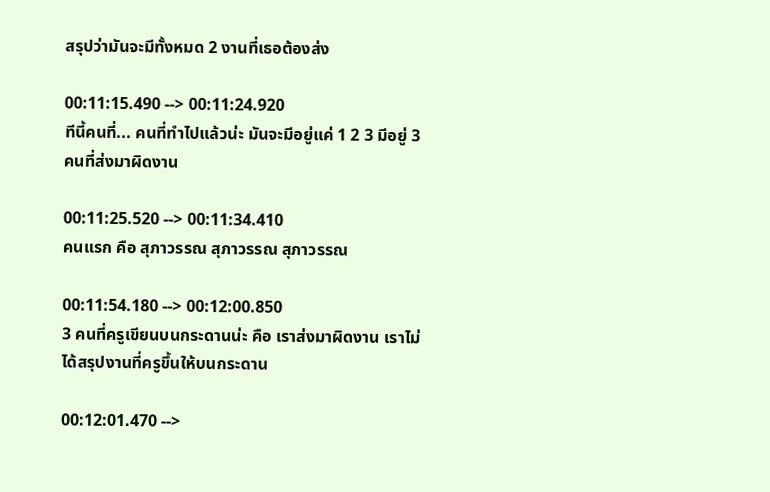สรุปว่ามันจะมีทั้งหมด 2 งานที่เธอต้องส่ง

00:11:15.490 --> 00:11:24.920
ทีนี้คนที่... คนที่ทำไปแล้วน่ะ มันจะมีอยู่แค่ 1 2 3 มีอยู่ 3 คนที่ส่งมาผิดงาน

00:11:25.520 --> 00:11:34.410
คนแรก คือ สุภาวรรณ สุภาวรรณ สุภาวรรณ

00:11:54.180 --> 00:12:00.850
3 คนที่ครูเขียนบนกระดานน่ะ คือ เราส่งมาผิดงาน เราไม่ได้สรุปงานที่ครูขึ้นให้บนกระดาน

00:12:01.470 -->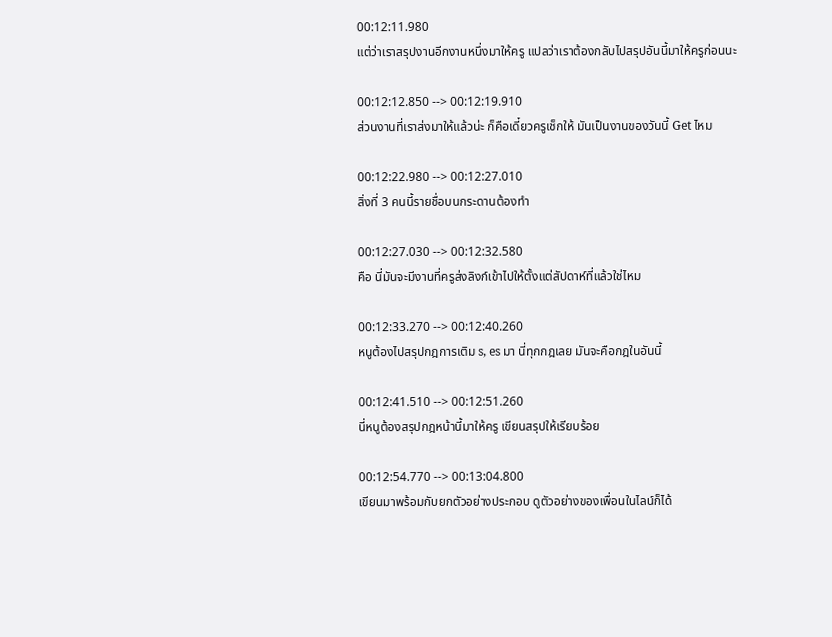00:12:11.980
แต่ว่าเราสรุปงานอีกงานหนึ่งมาให้ครู แปลว่าเราต้องกลับไปสรุปอันนี้มาให้ครูก่อนนะ

00:12:12.850 --> 00:12:19.910
ส่วนงานที่เราส่งมาให้แล้วน่ะ ก็คือเดี๋ยวครูเช็กให้ มันเป็นงานของวันนี้ Get ไหม

00:12:22.980 --> 00:12:27.010
สิ่งที่ 3 คนนี้รายชื่อบนกระดานต้องทำ

00:12:27.030 --> 00:12:32.580
คือ นี่มันจะมีงานที่ครูส่งลิงก์เข้าไปให้ตั้งแต่สัปดาห์ที่แล้วใช่ไหม

00:12:33.270 --> 00:12:40.260
หนูต้องไปสรุปกฎการเติม s, es มา นี่ทุกกฎเลย มันจะคือกฎในอันนี้

00:12:41.510 --> 00:12:51.260
นี่หนูต้องสรุปกฎหน้านี้มาให้ครู เขียนสรุปให้เรียบร้อย

00:12:54.770 --> 00:13:04.800
เขียนมาพร้อมกับยกตัวอย่างประกอบ ดูตัวอย่างของเพื่อนในไลน์ก็ได้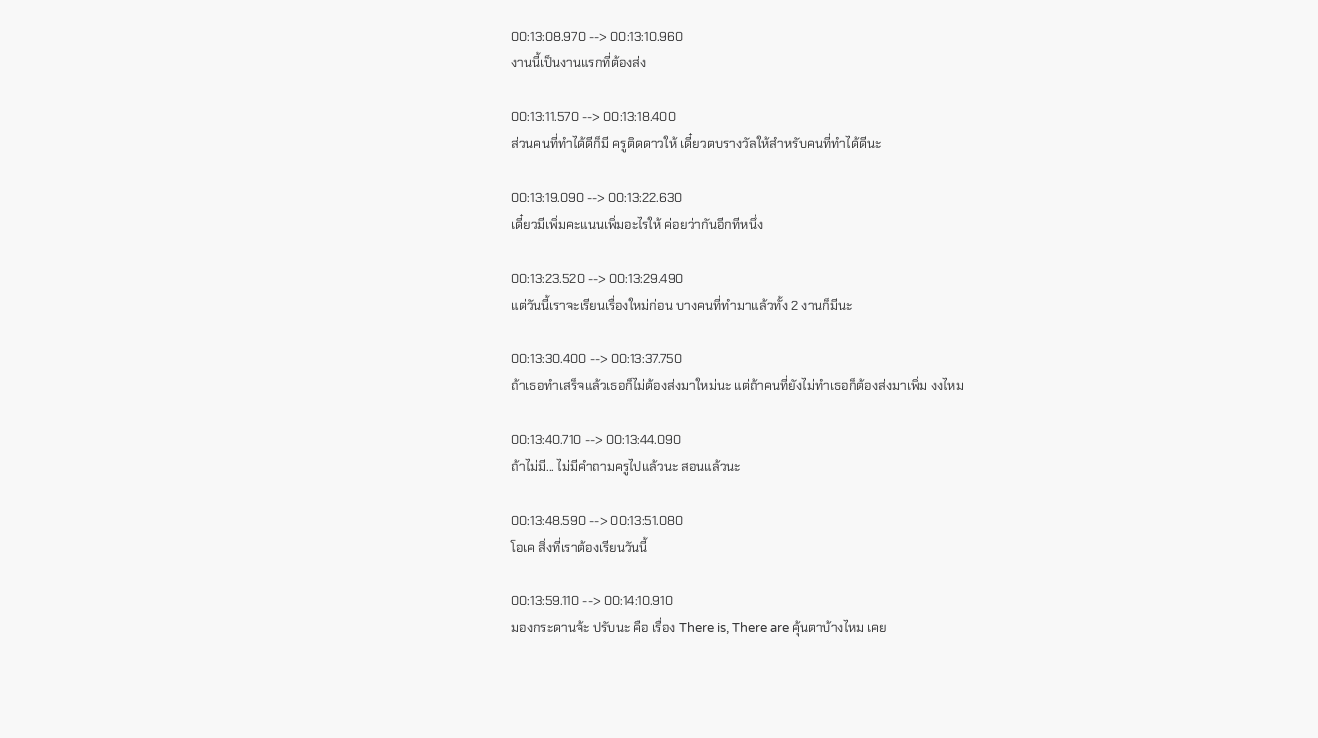00:13:08.970 --> 00:13:10.960
งานนี้เป็นงานแรกที่ต้องส่ง

00:13:11.570 --> 00:13:18.400
ส่วนคนที่ทำได้ดีก็มี ครูติดดาวให้ เดี๋ยวตบรางวัลให้สำหรับคนที่ทำได้ดีนะ

00:13:19.090 --> 00:13:22.630
เดี๋ยวมีเพิ่มคะแนนเพิ่มอะไรให้ ค่อยว่ากันอีกทีหนึ่ง

00:13:23.520 --> 00:13:29.490
แต่วันนี้เราจะเรียนเรื่องใหม่ก่อน บางคนที่ทำมาแล้วทั้ง 2 งานก็มีนะ

00:13:30.400 --> 00:13:37.750
ถ้าเธอทำเสร็จแล้วเธอก็ไม่ต้องส่งมาใหม่นะ แต่ถ้าคนที่ยังไม่ทำเธอก็ต้องส่งมาเพิ่ม งงไหม

00:13:40.710 --> 00:13:44.090
ถ้าไม่มี... ไม่มีคำถามครูไปแล้วนะ สอนแล้วนะ

00:13:48.590 --> 00:13:51.080
โอเค สิ่งที่เราต้องเรียนวันนี้

00:13:59.110 --> 00:14:10.910
มองกระดานจ้ะ ปรับนะ คือ เรื่อง There is, There are คุ้นตาบ้างไหม เคย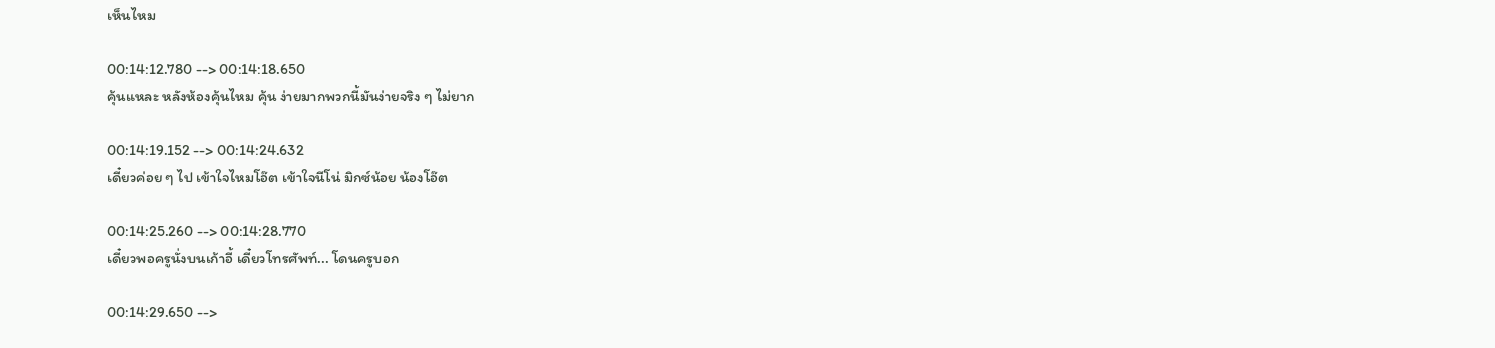เห็นไหม

00:14:12.780 --> 00:14:18.650
คุ้นแหละ หลังห้องคุ้นไหม คุ้น ง่ายมากพวกนี้มันง่ายจริง ๆ ไม่ยาก

00:14:19.152 --> 00:14:24.632
เดี๋ยวค่อย ๆ ไป เข้าใจไหมโอ๊ต เข้าใจนีโน่ มิกซ์น้อย น้องโอ๊ต

00:14:25.260 --> 00:14:28.770
เดี๋ยวพอครูนั่งบนเก้าอี้ เดี๋ยวโทรศัพท์... โดนครูบอก

00:14:29.650 -->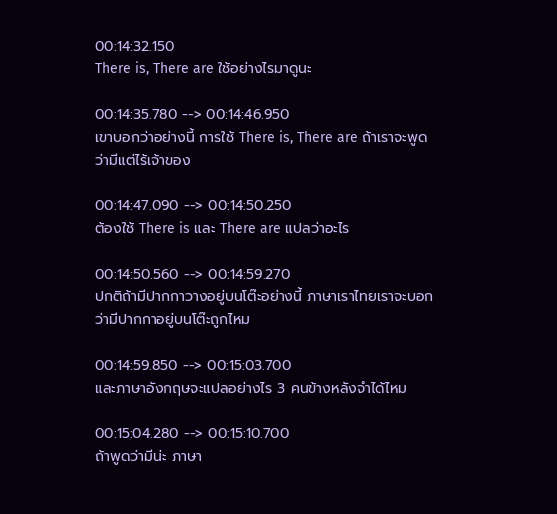00:14:32.150
There is, There are ใช้อย่างไรมาดูนะ

00:14:35.780 --> 00:14:46.950
เขาบอกว่าอย่างนี้ การใช้ There is, There are ถ้าเราจะพูดว่ามีแต่ไร้เจ้าของ

00:14:47.090 --> 00:14:50.250
ต้องใช้ There is และ There are แปลว่าอะไร

00:14:50.560 --> 00:14:59.270
ปกติถ้ามีปากกาวางอยู่บนโต๊ะอย่างนี้ ภาษาเราไทยเราจะบอกว่ามีปากกาอยู่บนโต๊ะถูกไหม

00:14:59.850 --> 00:15:03.700
และภาษาอังกฤษจะแปลอย่างไร 3 คนข้างหลังจำได้ไหม

00:15:04.280 --> 00:15:10.700
ถ้าพูดว่ามีน่ะ ภาษา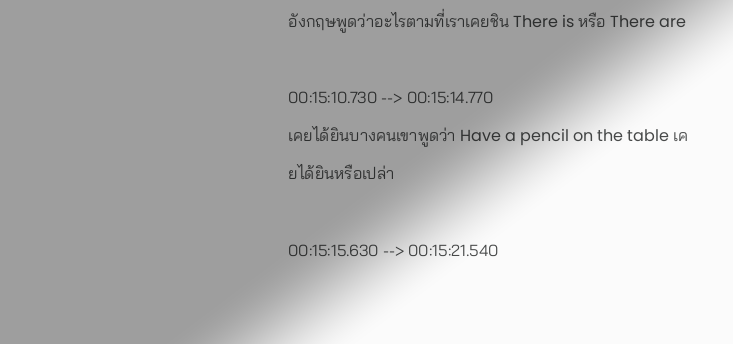อังกฤษพูดว่าอะไรตามที่เราเคยชิน There is หรือ There are

00:15:10.730 --> 00:15:14.770
เคยได้ยินบางคนเขาพูดว่า Have a pencil on the table เคยได้ยินหรือเปล่า

00:15:15.630 --> 00:15:21.540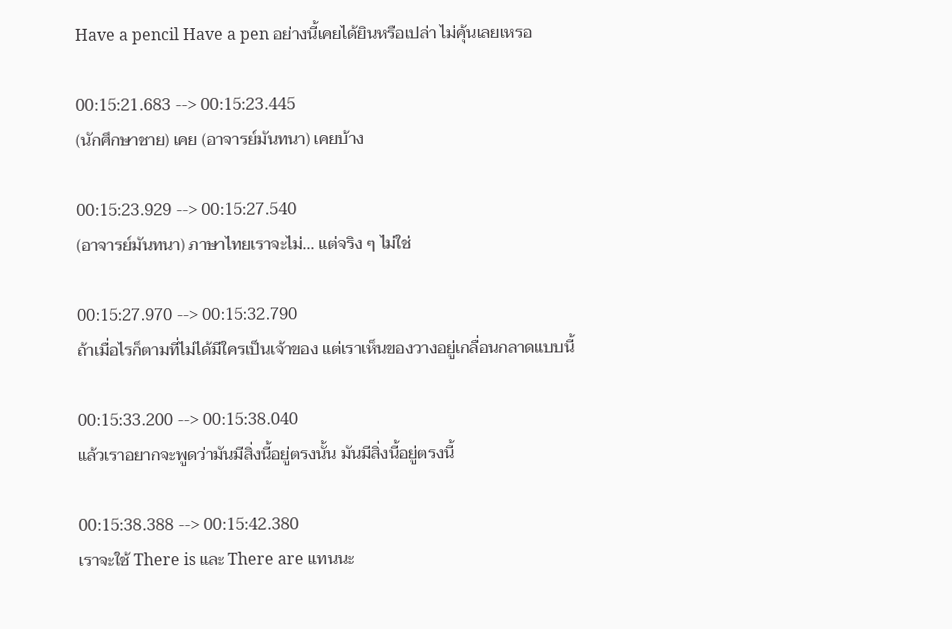Have a pencil Have a pen อย่างนี้เคยได้ยินหรือเปล่า ไม่คุ้นเลยเหรอ

00:15:21.683 --> 00:15:23.445
(นักศึกษาชาย) เคย (อาจารย์มันทนา) เคยบ้าง

00:15:23.929 --> 00:15:27.540
(อาจารย์มันทนา) ภาษาไทยเราจะไม่... แต่จริง ๆ ไม่ใช่

00:15:27.970 --> 00:15:32.790
ถ้าเมื่อไรก็ตามที่ไม่ได้มีใครเป็นเจ้าของ แต่เราเห็นของวางอยู่เกลื่อนกลาดแบบนี้

00:15:33.200 --> 00:15:38.040
แล้วเราอยากจะพูดว่ามันมีสิ่งนี้อยู่ตรงนั้น มันมีสิ่งนี้อยู่ตรงนี้

00:15:38.388 --> 00:15:42.380
เราจะใช้ There is และ There are แทนนะ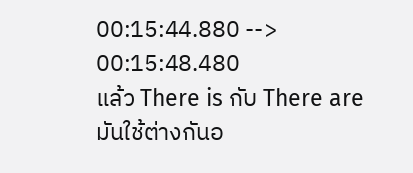00:15:44.880 --> 00:15:48.480
แล้ว There is กับ There are มันใช้ต่างกันอ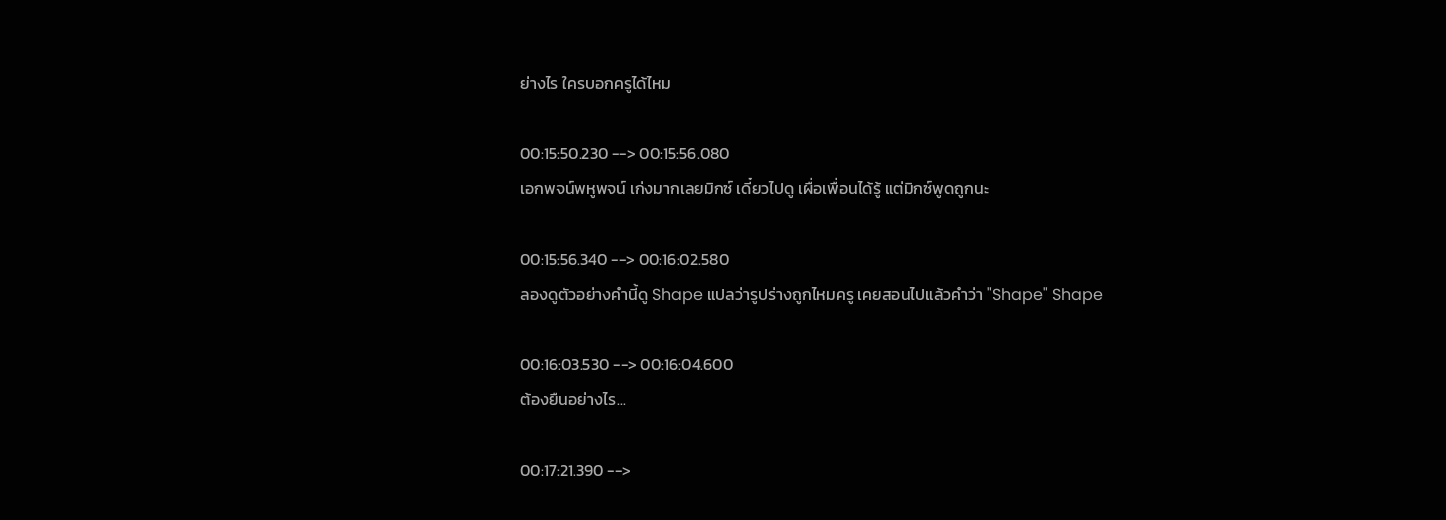ย่างไร ใครบอกครูได้ไหม

00:15:50.230 --> 00:15:56.080
เอกพจน์พหูพจน์ เก่งมากเลยมิกซ์ เดี๋ยวไปดู เผื่อเพื่อนได้รู้ แต่มิกซ์พูดถูกนะ

00:15:56.340 --> 00:16:02.580
ลองดูตัวอย่างคำนี้ดู Shape แปลว่ารูปร่างถูกไหมครู เคยสอนไปแล้วคำว่า "Shape" Shape

00:16:03.530 --> 00:16:04.600
ต้องยืนอย่างไร...

00:17:21.390 -->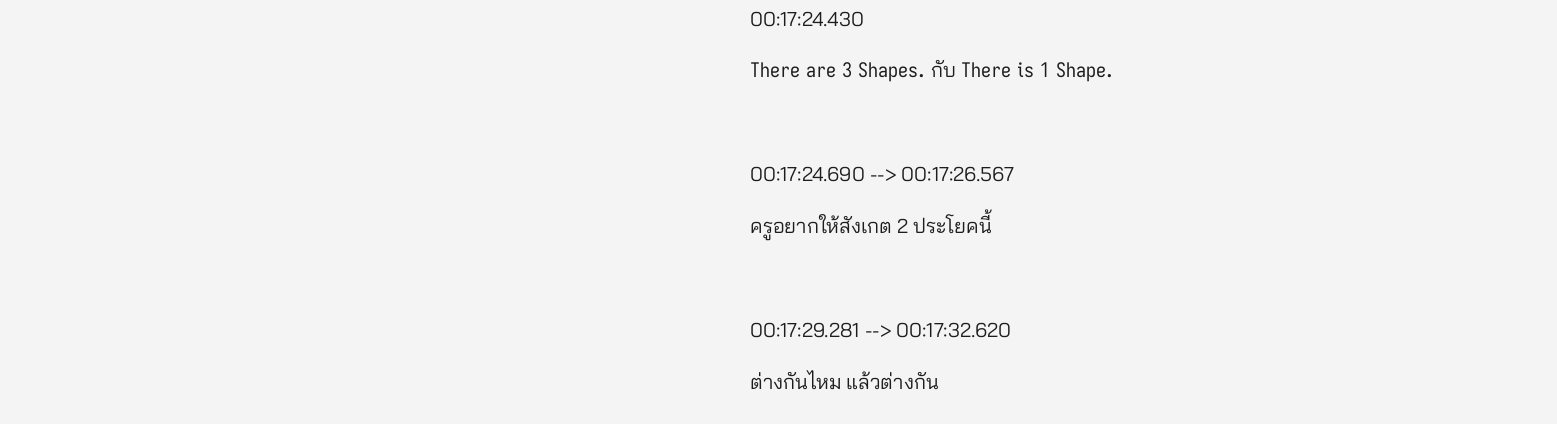00:17:24.430
There are 3 Shapes. กับ There is 1 Shape.

00:17:24.690 --> 00:17:26.567
ครูอยากให้สังเกต 2 ประโยคนี้

00:17:29.281 --> 00:17:32.620
ต่างกันไหม แล้วต่างกัน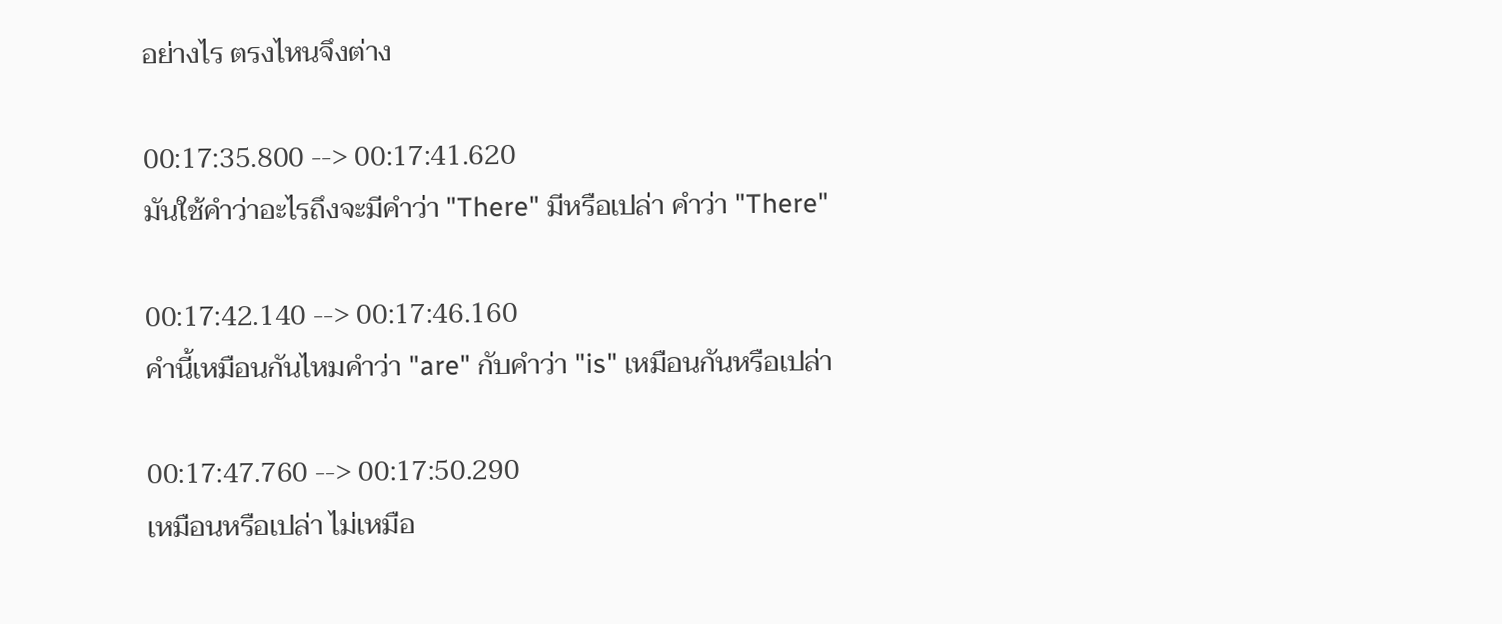อย่างไร ตรงไหนจึงต่าง

00:17:35.800 --> 00:17:41.620
มันใช้คำว่าอะไรถึงจะมีคำว่า "There" มีหรือเปล่า คำว่า "There"

00:17:42.140 --> 00:17:46.160
คำนี้เหมือนกันไหมคำว่า "are" กับคำว่า "is" เหมือนกันหรือเปล่า

00:17:47.760 --> 00:17:50.290
เหมือนหรือเปล่า ไม่เหมือ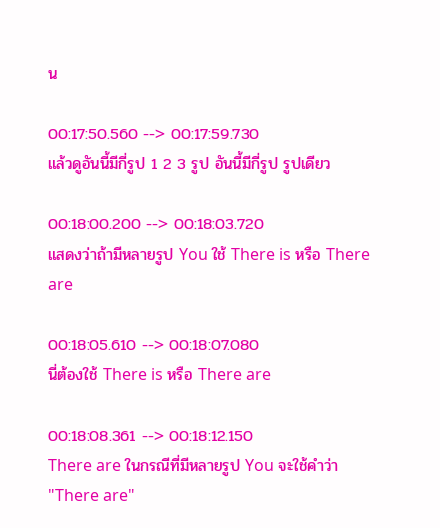น

00:17:50.560 --> 00:17:59.730
แล้วดูอันนี้มีกี่รูป 1 2 3 รูป อันนี้มีกี่รูป รูปเดียว

00:18:00.200 --> 00:18:03.720
แสดงว่าถ้ามีหลายรูป You ใช้ There is หรือ There are

00:18:05.610 --> 00:18:07.080
นี่ต้องใช้ There is หรือ There are

00:18:08.361 --> 00:18:12.150
There are ในกรณีที่มีหลายรูป You จะใช้คำว่า "There are"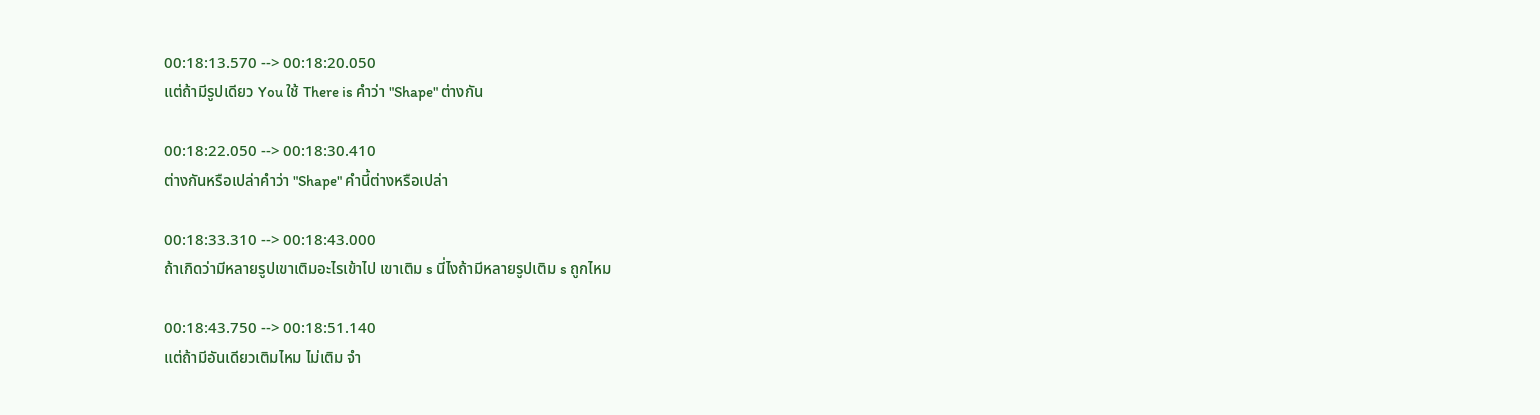00:18:13.570 --> 00:18:20.050
แต่ถ้ามีรูปเดียว You ใช้ There is คำว่า "Shape" ต่างกัน

00:18:22.050 --> 00:18:30.410
ต่างกันหรือเปล่าคำว่า "Shape" คำนี้ต่างหรือเปล่า

00:18:33.310 --> 00:18:43.000
ถ้าเกิดว่ามีหลายรูปเขาเติมอะไรเข้าไป เขาเติม s นี่ไงถ้ามีหลายรูปเติม s ถูกไหม

00:18:43.750 --> 00:18:51.140
แต่ถ้ามีอันเดียวเติมไหม ไม่เติม จำ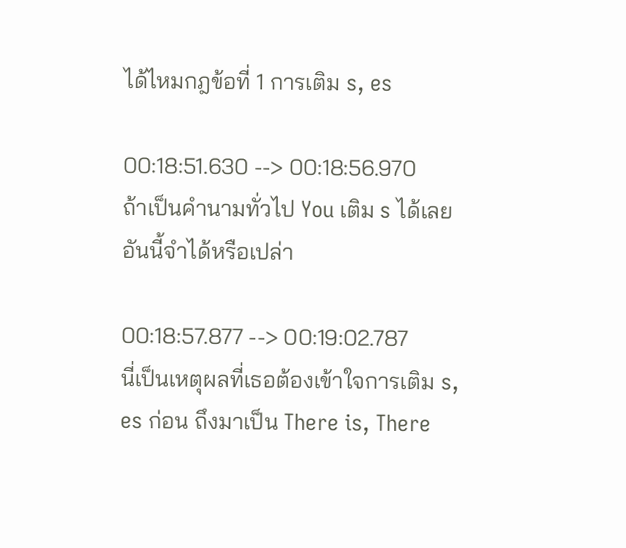ได้ไหมกฎข้อที่ 1 การเติม s, es

00:18:51.630 --> 00:18:56.970
ถ้าเป็นคำนามทั่วไป You เติม s ได้เลย อันนี้จำได้หรือเปล่า

00:18:57.877 --> 00:19:02.787
นี่เป็นเหตุผลที่เธอต้องเข้าใจการเติม s, es ก่อน ถึงมาเป็น There is, There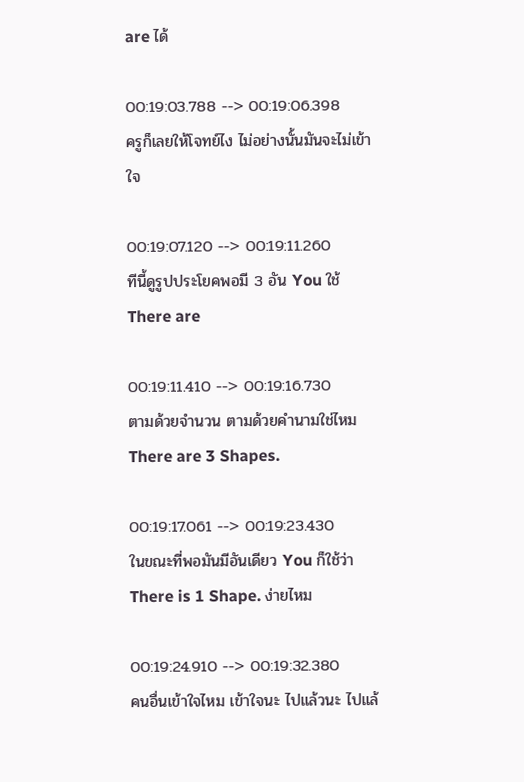are ได้

00:19:03.788 --> 00:19:06.398
ครูก็เลยให้โจทย์ไง ไม่อย่างนั้นมันจะไม่เข้าใจ

00:19:07.120 --> 00:19:11.260
ทีนี้ดูรูปประโยคพอมี 3 อัน You ใช้ There are

00:19:11.410 --> 00:19:16.730
ตามด้วยจำนวน ตามด้วยคำนามใช่ไหม There are 3 Shapes.

00:19:17.061 --> 00:19:23.430
ในขณะที่พอมันมีอันเดียว You ก็ใช้ว่า There is 1 Shape. ง่ายไหม

00:19:24.910 --> 00:19:32.380
คนอื่นเข้าใจไหม เข้าใจนะ ไปแล้วนะ ไปแล้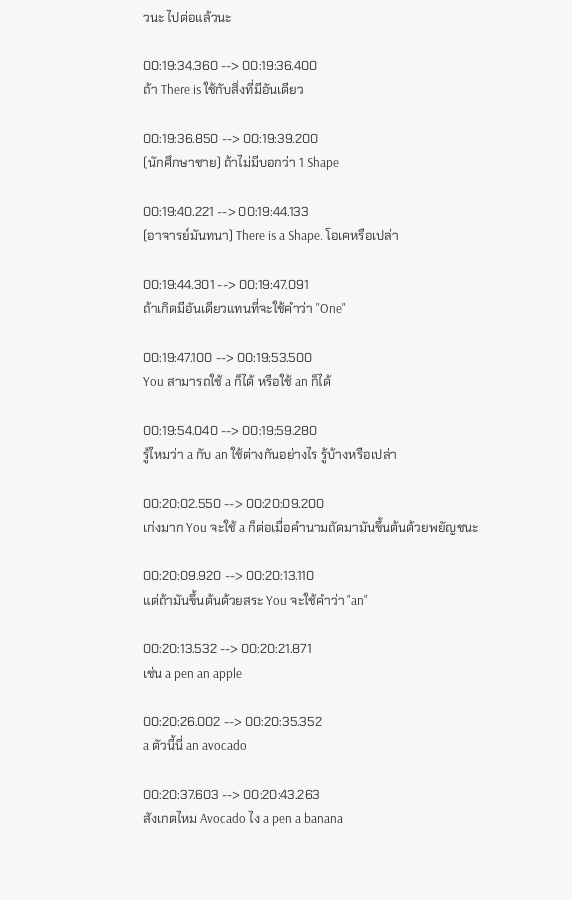วนะ ไปต่อแล้วนะ

00:19:34.360 --> 00:19:36.400
ถ้า There is ใช้กับสิ่งที่มีอันเดียว

00:19:36.850 --> 00:19:39.200
(นักศึกษาชาย) ถ้าไม่มีบอกว่า 1 Shape

00:19:40.221 --> 00:19:44.133
(อาจารย์มันทนา) There is a Shape. โอเคหรือเปล่า

00:19:44.301 --> 00:19:47.091
ถ้าเกิดมีอันเดียวแทนที่จะใช้คำว่า "One"

00:19:47.100 --> 00:19:53.500
You สามารถใช้ a ก็ได้ หรือใช้ an ก็ได้

00:19:54.040 --> 00:19:59.280
รู้ไหมว่า a กับ an ใช้ต่างกันอย่างไร รู้บ้างหรือเปล่า

00:20:02.550 --> 00:20:09.200
เก่งมาก You จะใช้ a ก็ต่อเมื่อคำนามถัดมามันขึ้นต้นด้วยพยัญชนะ

00:20:09.920 --> 00:20:13.110
แต่ถ้ามันขึ้นต้นด้วยสระ You จะใช้คำว่า "an"

00:20:13.532 --> 00:20:21.871
เช่น a pen an apple

00:20:26.002 --> 00:20:35.352
a ตัวนี้นี่ an avocado

00:20:37.603 --> 00:20:43.263
สังเกตไหม Avocado ไง a pen a banana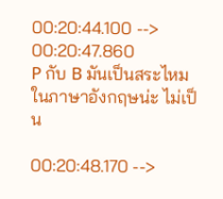00:20:44.100 --> 00:20:47.860
P กับ B มันเป็นสระไหมในภาษาอังกฤษน่ะ ไม่เป็น

00:20:48.170 -->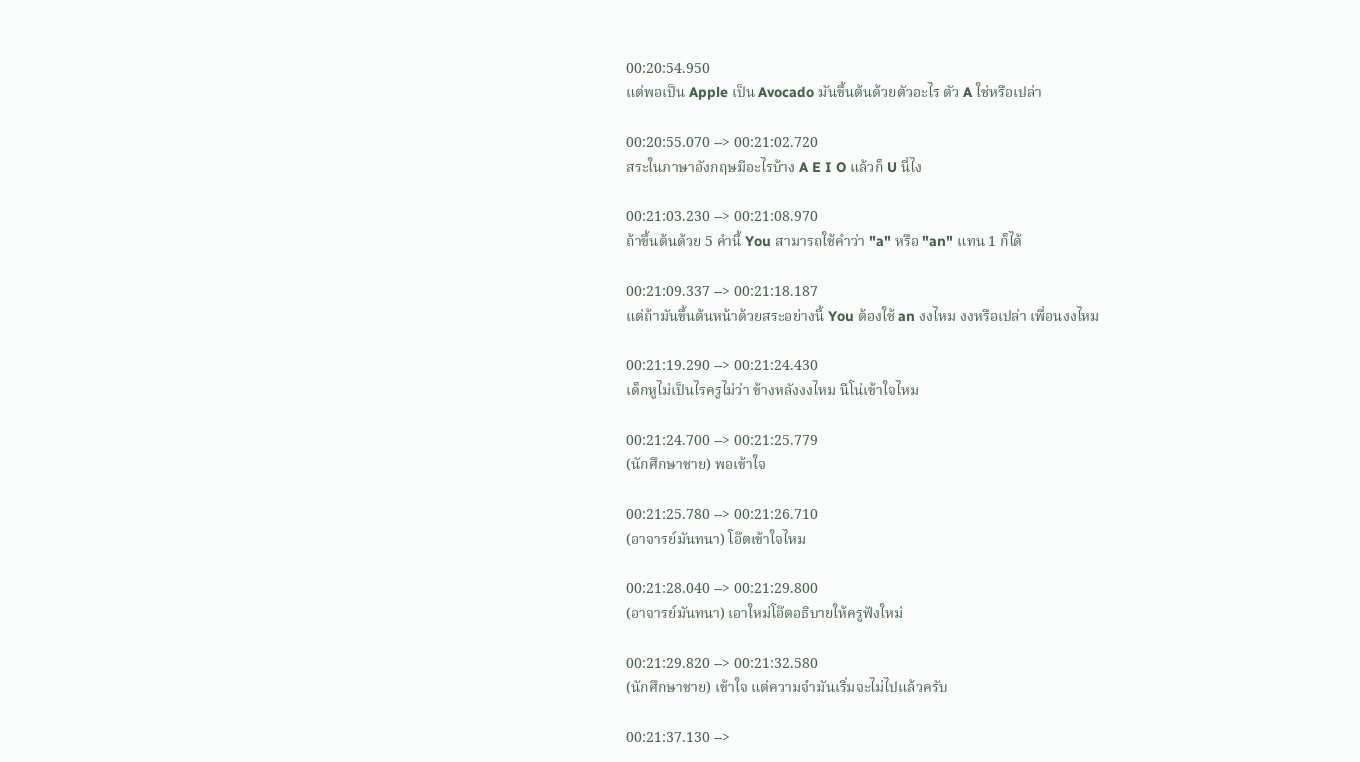00:20:54.950
แต่พอเป็น Apple เป็น Avocado มันขึ้นต้นด้วยตัวอะไร ตัว A ใช่หรือเปล่า

00:20:55.070 --> 00:21:02.720
สระในภาษาอังกฤษมีอะไรบ้าง A E I O แล้วก็ U นี่ไง

00:21:03.230 --> 00:21:08.970
ถ้าขึ้นต้นด้วย 5 คำนี้ You สามารถใช้คำว่า "a" หรือ "an" แทน 1 ก็ได้

00:21:09.337 --> 00:21:18.187
แต่ถ้ามันขึ้นต้นหน้าด้วยสระอย่างนี้ You ต้องใช้ an งงไหม งงหรือเปล่า เพื่อนงงไหม

00:21:19.290 --> 00:21:24.430
เด็กหูไม่เป็นไรครูไม่ว่า ข้างหลังงงไหม นีโน่เข้าใจไหม

00:21:24.700 --> 00:21:25.779
(นักศึกษาชาย) พอเข้าใจ

00:21:25.780 --> 00:21:26.710
(อาจารย์มันทนา) โอ๊ตเข้าใจไหม

00:21:28.040 --> 00:21:29.800
(อาจารย์มันทนา) เอาใหม่โอ๊ตอธิบายให้ครูฟังใหม่

00:21:29.820 --> 00:21:32.580
(นักศึกษาชาย) เข้าใจ แต่ความจำมันเริ่มจะไม่ไปแล้วครับ

00:21:37.130 -->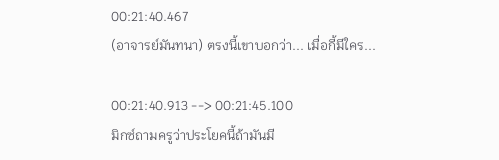00:21:40.467
(อาจารย์มันทนา) ตรงนี้เขาบอกว่า... เมื่อกี้มีใคร...

00:21:40.913 --> 00:21:45.100
มิกซ์ถามครูว่าประโยคนี้ถ้ามันมี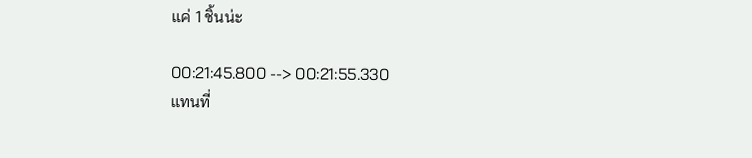แค่ 1 ชิ้นน่ะ

00:21:45.800 --> 00:21:55.330
แทนที่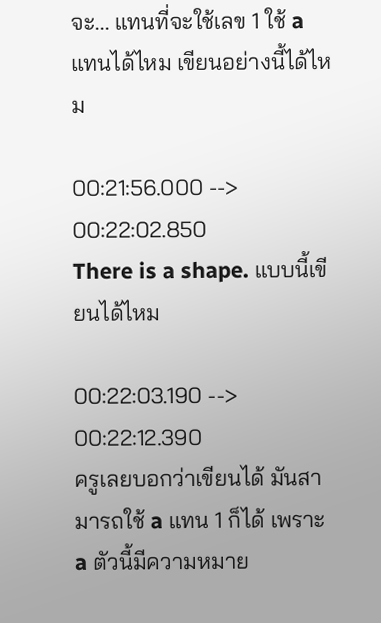จะ... แทนที่จะใช้เลข 1 ใช้ a แทนได้ไหม เขียนอย่างนี้ได้ไหม

00:21:56.000 --> 00:22:02.850
There is a shape. แบบนี้เขียนได้ไหม

00:22:03.190 --> 00:22:12.390
ครูเลยบอกว่าเขียนได้ มันสามารถใช้ a แทน 1 ก็ได้ เพราะ a ตัวนี้มีความหมาย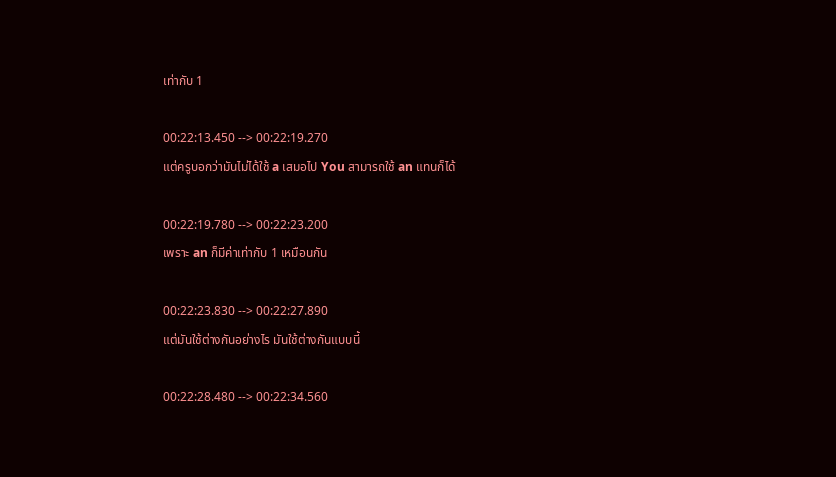เท่ากับ 1

00:22:13.450 --> 00:22:19.270
แต่ครูบอกว่ามันไม่ได้ใช้ a เสมอไป You สามารถใช้ an แทนก็ได้

00:22:19.780 --> 00:22:23.200
เพราะ an ก็มีค่าเท่ากับ 1 เหมือนกัน

00:22:23.830 --> 00:22:27.890
แต่มันใช้ต่างกันอย่างไร มันใช้ต่างกันแบบนี้

00:22:28.480 --> 00:22:34.560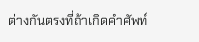ต่างกันตรงที่ถ้าเกิดคำศัพท์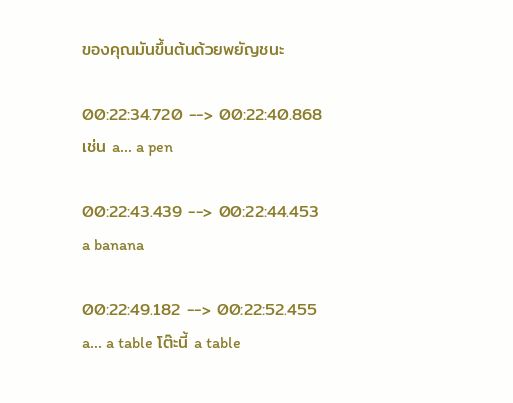ของคุณมันขึ้นต้นด้วยพยัญชนะ

00:22:34.720 --> 00:22:40.868
เช่น a... a pen

00:22:43.439 --> 00:22:44.453
a banana

00:22:49.182 --> 00:22:52.455
a... a table โต๊ะนี้ a table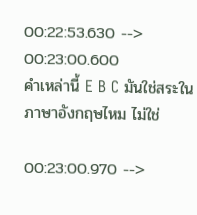00:22:53.630 --> 00:23:00.600
คำเหล่านี้ E B C มันใช่สระในภาษาอังกฤษไหม ไม่ใช่

00:23:00.970 -->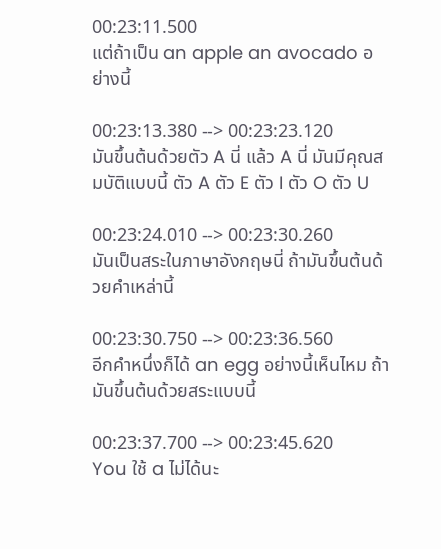00:23:11.500
แต่ถ้าเป็น an apple an avocado อย่างนี้

00:23:13.380 --> 00:23:23.120
มันขึ้นต้นด้วยตัว A นี่ แล้ว A นี่ มันมีคุณสมบัติแบบนี้ ตัว A ตัว E ตัว I ตัว O ตัว U

00:23:24.010 --> 00:23:30.260
มันเป็นสระในภาษาอังกฤษนี่ ถ้ามันขึ้นต้นด้วยคำเหล่านี้

00:23:30.750 --> 00:23:36.560
อีกคำหนึ่งก็ได้ an egg อย่างนี้เห็นไหม ถ้ามันขึ้นต้นด้วยสระแบบนี้

00:23:37.700 --> 00:23:45.620
You ใช้ a ไม่ได้นะ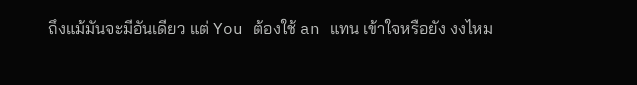ถึงแม้มันจะมีอันเดียว แต่ You ต้องใช้ an แทน เข้าใจหรือยัง งงไหม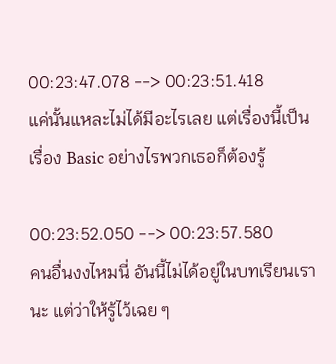00:23:47.078 --> 00:23:51.418
แค่นั้นแหละไม่ได้มีอะไรเลย แต่เรื่องนี้เป็นเรื่อง Basic อย่างไรพวกเธอก็ต้องรู้

00:23:52.050 --> 00:23:57.580
คนอื่นงงไหมนี่ อันนี้ไม่ได้อยู่ในบทเรียนเรานะ แต่ว่าให้รู้ไว้เฉย ๆ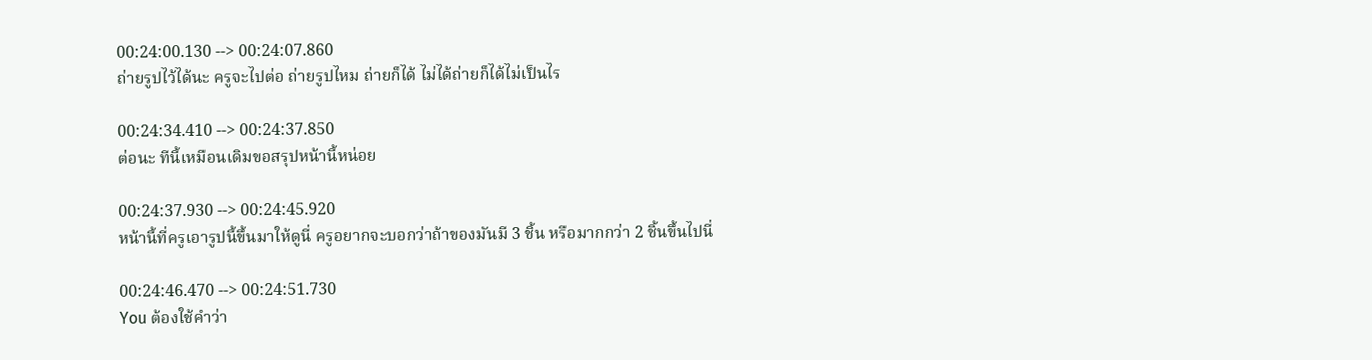00:24:00.130 --> 00:24:07.860
ถ่ายรูปไว้ได้นะ ครูจะไปต่อ ถ่ายรูปไหม ถ่ายก็ได้ ไม่ได้ถ่ายก็ได้ไม่เป็นไร

00:24:34.410 --> 00:24:37.850
ต่อนะ ทีนี้เหมือนเดิมขอสรุปหน้านี้หน่อย

00:24:37.930 --> 00:24:45.920
หน้านี้ที่ครูเอารูปนี้ขึ้นมาให้ดูนี่ ครูอยากจะบอกว่าถ้าของมันมี 3 ชิ้น หรือมากกว่า 2 ชิ้นขึ้นไปนี่

00:24:46.470 --> 00:24:51.730
You ต้องใช้คำว่า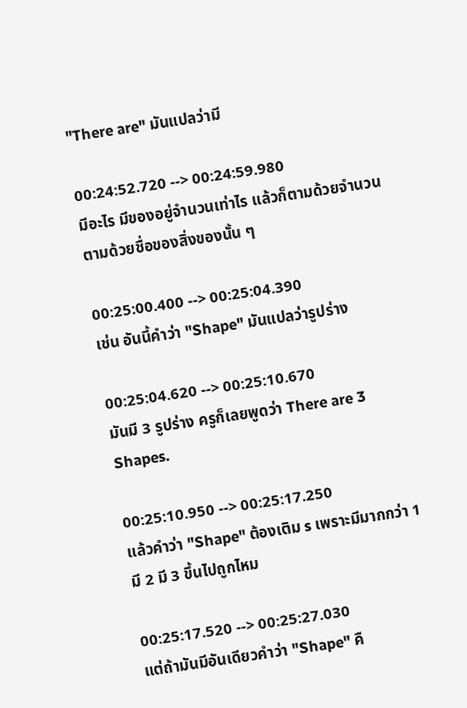"There are" มันแปลว่ามี

00:24:52.720 --> 00:24:59.980
มีอะไร มีของอยู่จำนวนเท่าไร แล้วก็ตามด้วยจำนวน ตามด้วยชื่อของสิ่งของนั้น ๆ

00:25:00.400 --> 00:25:04.390
เช่น อันนี้คำว่า "Shape" มันแปลว่ารูปร่าง

00:25:04.620 --> 00:25:10.670
มันมี 3 รูปร่าง ครูก็เลยพูดว่า There are 3 Shapes.

00:25:10.950 --> 00:25:17.250
แล้วคำว่า "Shape" ต้องเติม s เพราะมีมากกว่า 1 มี 2 มี 3 ขึ้นไปถูกไหม

00:25:17.520 --> 00:25:27.030
แต่ถ้ามันมีอันเดียวคำว่า "Shape" คื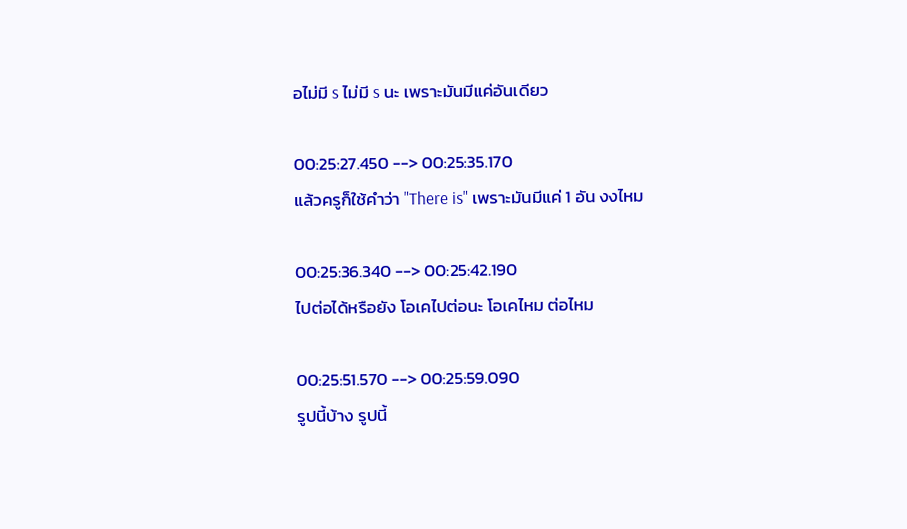อไม่มี s ไม่มี s นะ เพราะมันมีแค่อันเดียว

00:25:27.450 --> 00:25:35.170
แล้วครูก็ใช้คำว่า "There is" เพราะมันมีแค่ 1 อัน งงไหม

00:25:36.340 --> 00:25:42.190
ไปต่อได้หรือยัง โอเคไปต่อนะ โอเคไหม ต่อไหม

00:25:51.570 --> 00:25:59.090
รูปนี้บ้าง รูปนี้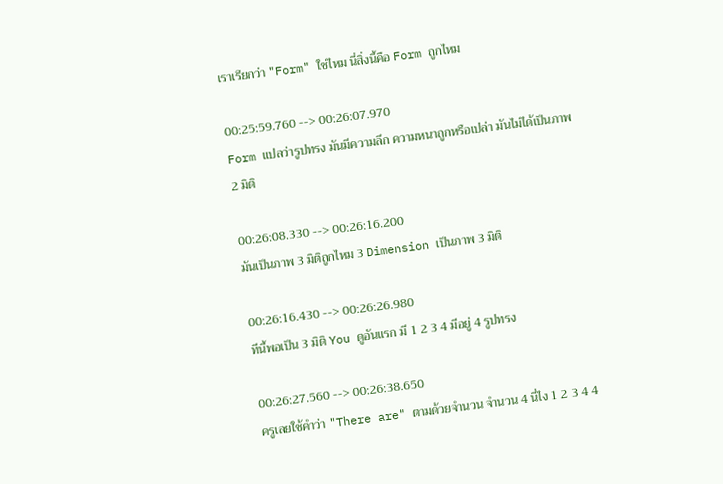เราเรียกว่า "Form" ใช่ไหม นี่สิ่งนี้คือ Form ถูกไหม

00:25:59.760 --> 00:26:07.970
Form แปลว่ารูปทรง มันมีความลึก ความหนาถูกหรือเปล่า มันไม่ได้เป็นภาพ 2 มิติ

00:26:08.330 --> 00:26:16.200
มันเป็นภาพ 3 มิติถูกไหม 3 Dimension เป็นภาพ 3 มิติ

00:26:16.430 --> 00:26:26.980
ทีนี้พอเป็น 3 มิติ You ดูอันแรก มี 1 2 3 4 มีอยู่ 4 รูปทรง

00:26:27.560 --> 00:26:38.650
ครูเลยใช้คำว่า "There are" ตามด้วยจำนวน จำนวน 4 นี่ไง 1 2 3 4 4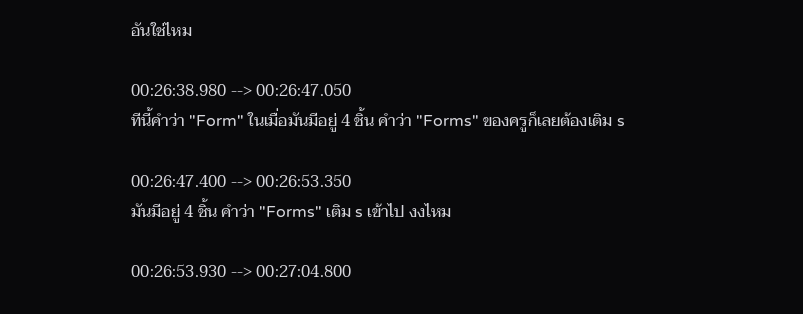อันใช่ไหม

00:26:38.980 --> 00:26:47.050
ทีนี้คำว่า "Form" ในเมื่อมันมีอยู่ 4 ชิ้น คำว่า "Forms" ของครูก็เลยต้องเติม s

00:26:47.400 --> 00:26:53.350
มันมีอยู่ 4 ชิ้น คำว่า "Forms" เติม s เข้าไป งงไหม

00:26:53.930 --> 00:27:04.800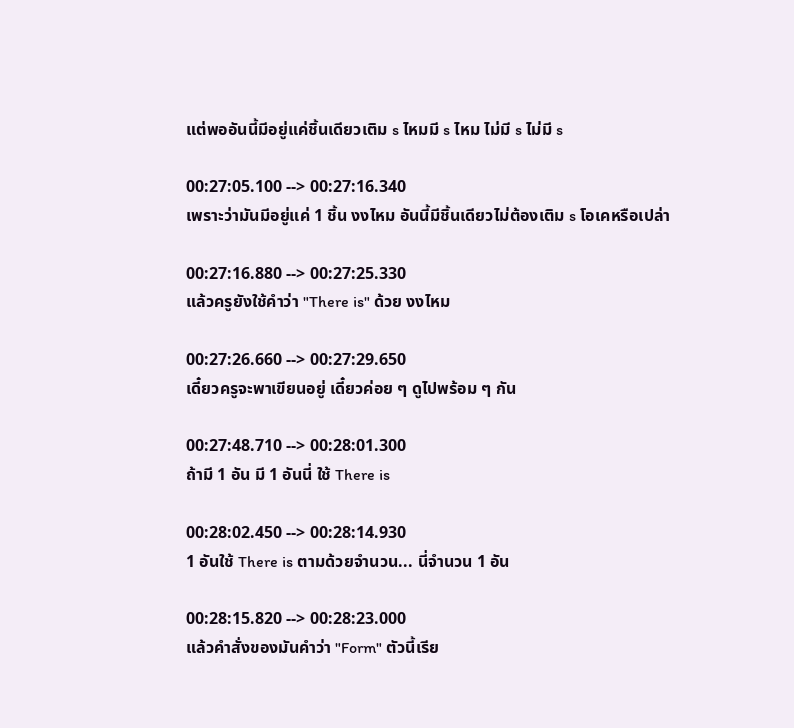แต่พออันนี้มีอยู่แค่ชิ้นเดียวเติม s ไหมมี s ไหม ไม่มี s ไม่มี s

00:27:05.100 --> 00:27:16.340
เพราะว่ามันมีอยู่แค่ 1 ชิ้น งงไหม อันนี้มีชิ้นเดียวไม่ต้องเติม s โอเคหรือเปล่า

00:27:16.880 --> 00:27:25.330
แล้วครูยังใช้คำว่า "There is" ด้วย งงไหม

00:27:26.660 --> 00:27:29.650
เดี๋ยวครูจะพาเขียนอยู่ เดี๋ยวค่อย ๆ ดูไปพร้อม ๆ กัน

00:27:48.710 --> 00:28:01.300
ถ้ามี 1 อัน มี 1 อันนี่ ใช้ There is

00:28:02.450 --> 00:28:14.930
1 อันใช้ There is ตามด้วยจำนวน... นี่จำนวน 1 อัน

00:28:15.820 --> 00:28:23.000
แล้วคำสั่งของมันคำว่า "Form" ตัวนี้เรีย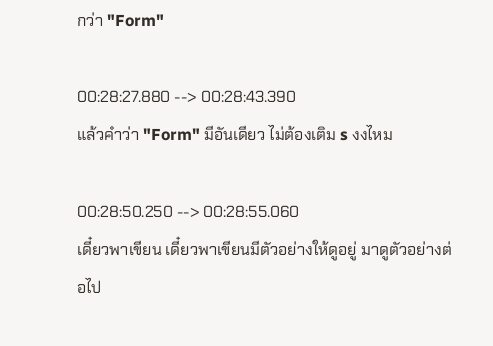กว่า "Form"

00:28:27.880 --> 00:28:43.390
แล้วคำว่า "Form" มีอันเดียว ไม่ต้องเติม s งงไหม

00:28:50.250 --> 00:28:55.060
เดี๋ยวพาเขียน เดี๋ยวพาเขียนมีตัวอย่างให้ดูอยู่ มาดูตัวอย่างต่อไป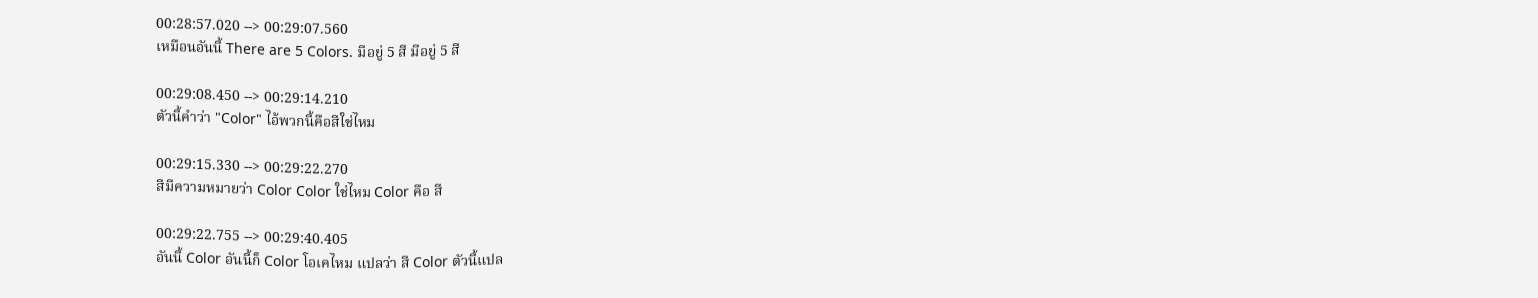00:28:57.020 --> 00:29:07.560
เหมือนอันนี้ There are 5 Colors. มีอยู่ 5 สี มีอยู่ 5 สี

00:29:08.450 --> 00:29:14.210
ตัวนี้คำว่า "Color" ไอ้พวกนี้คือสีใช่ไหม

00:29:15.330 --> 00:29:22.270
สีมีความหมายว่า Color Color ใช่ไหม Color คือ สี

00:29:22.755 --> 00:29:40.405
อันนี้ Color อันนี้ก็ Color โอเคไหม แปลว่า สี Color ตัวนี้แปล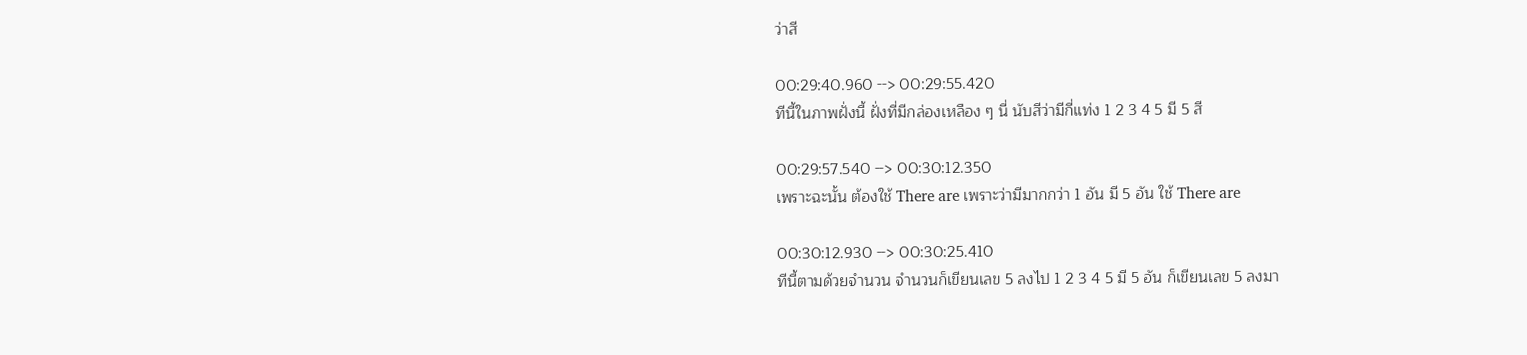ว่าสี

00:29:40.960 --> 00:29:55.420
ทีนี้ในภาพฝั่งนี้ ฝั่งที่มีกล่องเหลือง ๆ นี่ นับสีว่ามีกี่แท่ง 1 2 3 4 5 มี 5 สี

00:29:57.540 --> 00:30:12.350
เพราะฉะนั้น ต้องใช้ There are เพราะว่ามีมากกว่า 1 อัน มี 5 อัน ใช้ There are

00:30:12.930 --> 00:30:25.410
ทีนี้ตามด้วยจำนวน จำนวนก็เขียนเลข 5 ลงไป 1 2 3 4 5 มี 5 อัน ก็เขียนเลข 5 ลงมา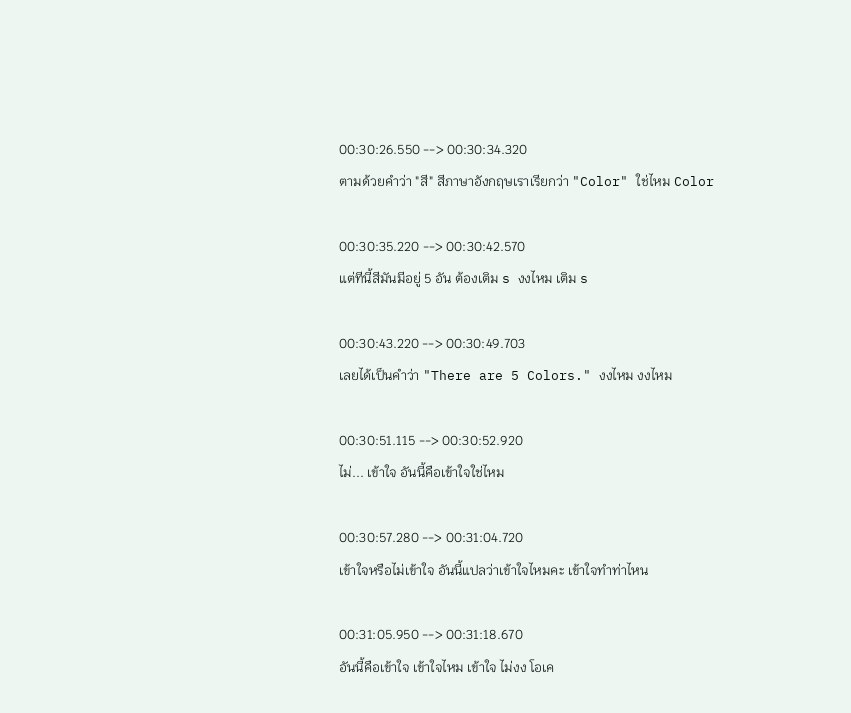00:30:26.550 --> 00:30:34.320
ตามด้วยคำว่า "สี" สีภาษาอังกฤษเราเรียกว่า "Color" ใช่ไหม Color

00:30:35.220 --> 00:30:42.570
แต่ทีนี้สีมันมีอยู่ 5 อัน ต้องเติม s งงไหม เติม s

00:30:43.220 --> 00:30:49.703
เลยได้เป็นคำว่า "There are 5 Colors." งงไหม งงไหม

00:30:51.115 --> 00:30:52.920
ไม่... เข้าใจ อันนี้คือเข้าใจใช่ไหม

00:30:57.280 --> 00:31:04.720
เข้าใจหรือไม่เข้าใจ อันนี้แปลว่าเข้าใจไหมคะ เข้าใจทำท่าไหน

00:31:05.950 --> 00:31:18.670
อันนี้คือเข้าใจ เข้าใจไหม เข้าใจ ไม่งง โอเค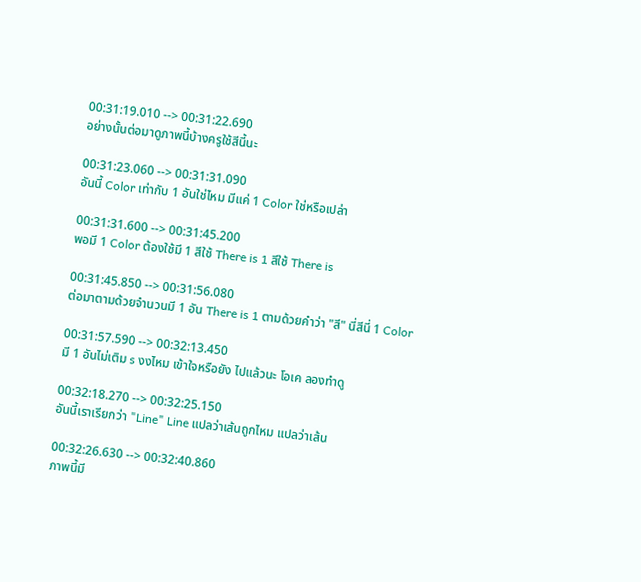00:31:19.010 --> 00:31:22.690
อย่างนั้นต่อมาดูภาพนี้บ้างครูใช้สีนี้นะ

00:31:23.060 --> 00:31:31.090
อันนี้ Color เท่ากับ 1 อันใช่ไหม มีแค่ 1 Color ใช่หรือเปล่า

00:31:31.600 --> 00:31:45.200
พอมี 1 Color ต้องใช้มี 1 สีใช้ There is 1 สีใช้ There is

00:31:45.850 --> 00:31:56.080
ต่อมาตามด้วยจำนวนมี 1 อัน There is 1 ตามด้วยคำว่า "สี" นี่สีนี่ 1 Color

00:31:57.590 --> 00:32:13.450
มี 1 อันไม่เติม s งงไหม เข้าใจหรือยัง ไปแล้วนะ โอเค ลองทำดู

00:32:18.270 --> 00:32:25.150
อันนี้เราเรียกว่า "Line" Line แปลว่าเส้นถูกไหม แปลว่าเส้น

00:32:26.630 --> 00:32:40.860
ภาพนี้มี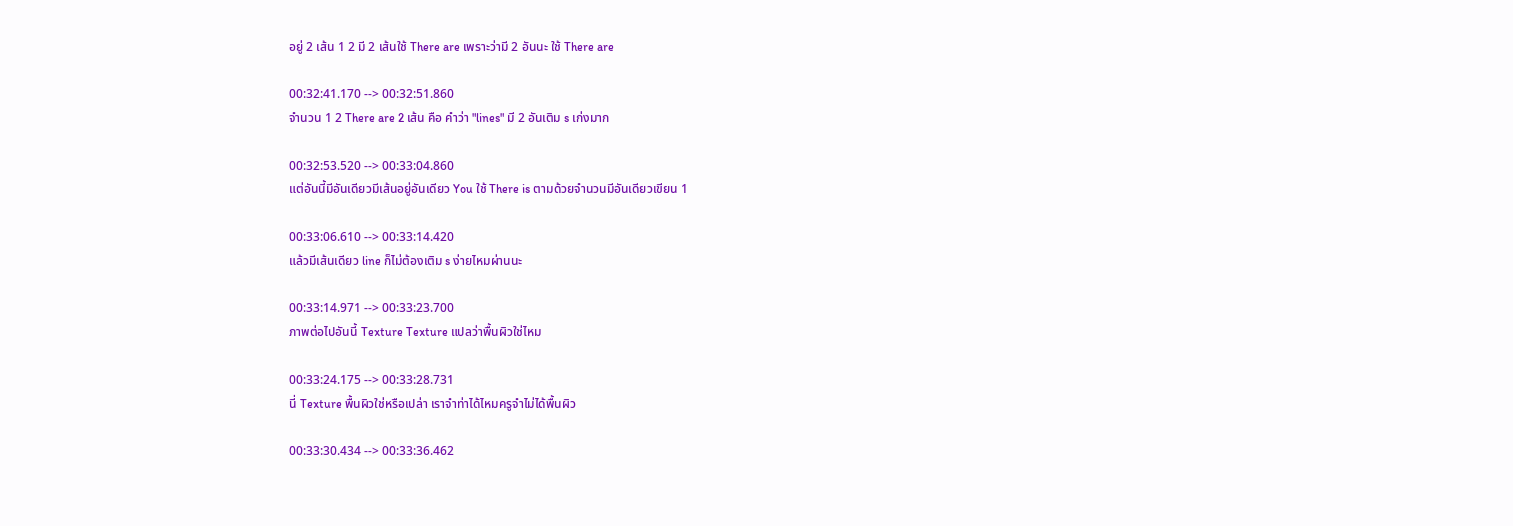อยู่ 2 เส้น 1 2 มี 2 เส้นใช้ There are เพราะว่ามี 2 อันนะ ใช้ There are

00:32:41.170 --> 00:32:51.860
จำนวน 1 2 There are 2 เส้น คือ คำว่า "lines" มี 2 อันเติม s เก่งมาก

00:32:53.520 --> 00:33:04.860
แต่อันนี้มีอันเดียวมีเส้นอยู่อันเดียว You ใช้ There is ตามด้วยจำนวนมีอันเดียวเขียน 1

00:33:06.610 --> 00:33:14.420
แล้วมีเส้นเดียว line ก็ไม่ต้องเติม s ง่ายไหมผ่านนะ

00:33:14.971 --> 00:33:23.700
ภาพต่อไปอันนี้ Texture Texture แปลว่าพื้นผิวใช่ไหม

00:33:24.175 --> 00:33:28.731
นี่ Texture พื้นผิวใช่หรือเปล่า เราจำท่าได้ไหมครูจำไม่ได้พื้นผิว

00:33:30.434 --> 00:33:36.462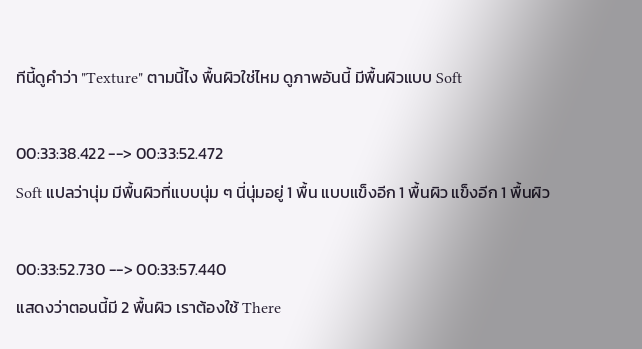ทีนี้ดูคำว่า "Texture" ตามนี้ไง พื้นผิวใช่ไหม ดูภาพอันนี้ มีพื้นผิวแบบ Soft

00:33:38.422 --> 00:33:52.472
Soft แปลว่านุ่ม มีพื้นผิวที่แบบนุ่ม ๆ นี่นุ่มอยู่ 1 พื้น แบบแข็งอีก 1 พื้นผิว แข็งอีก 1 พื้นผิว

00:33:52.730 --> 00:33:57.440
แสดงว่าตอนนี้มี 2 พื้นผิว เราต้องใช้ There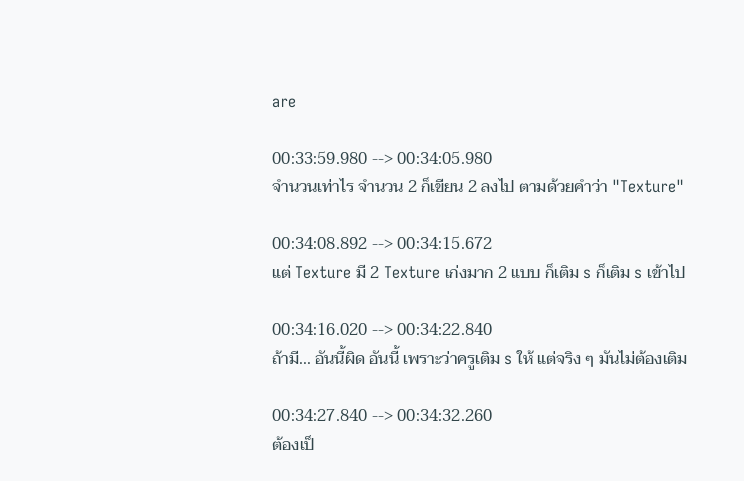are

00:33:59.980 --> 00:34:05.980
จำนวนเท่าไร จำนวน 2 ก็เขียน 2 ลงไป ตามด้วยคำว่า "Texture"

00:34:08.892 --> 00:34:15.672
แต่ Texture มี 2 Texture เก่งมาก 2 แบบ ก็เติม s ก็เติม s เข้าไป

00:34:16.020 --> 00:34:22.840
ถ้ามี... อันนี้ผิด อันนี้ เพราะว่าครูเติม s ให้ แต่จริง ๆ มันไม่ต้องเติม

00:34:27.840 --> 00:34:32.260
ต้องเป็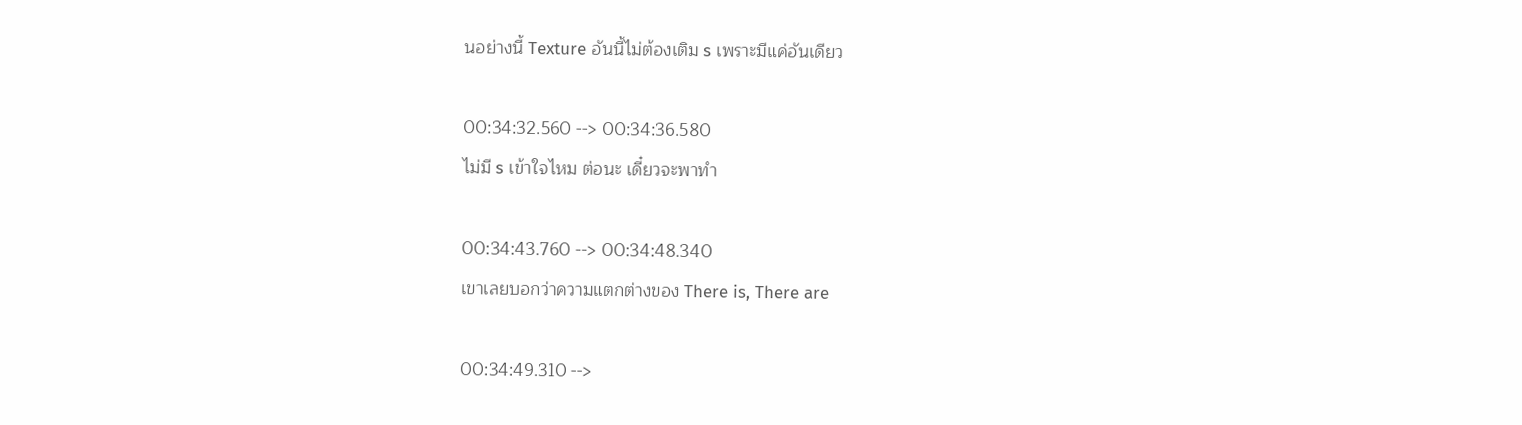นอย่างนี้ Texture อันนี้ไม่ต้องเติม s เพราะมีแค่อันเดียว

00:34:32.560 --> 00:34:36.580
ไม่มี s เข้าใจไหม ต่อนะ เดี๋ยวจะพาทำ

00:34:43.760 --> 00:34:48.340
เขาเลยบอกว่าความแตกต่างของ There is, There are

00:34:49.310 -->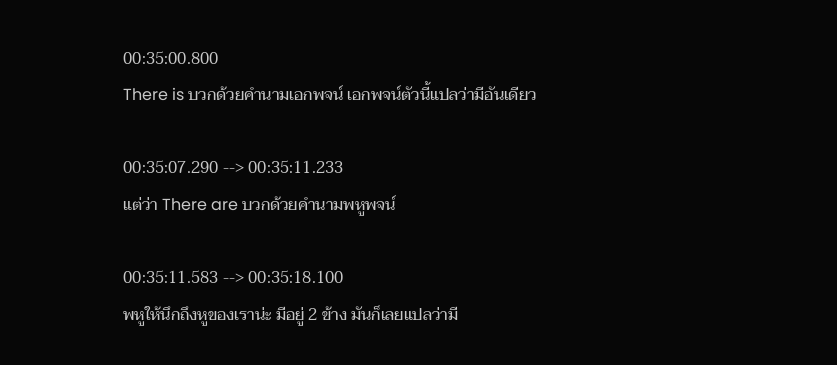00:35:00.800
There is บวกด้วยคำนามเอกพจน์ เอกพจน์ตัวนี้แปลว่ามีอันเดียว

00:35:07.290 --> 00:35:11.233
แต่ว่า There are บวกด้วยคำนามพหูพจน์

00:35:11.583 --> 00:35:18.100
พหูให้นึกถึงหูของเราน่ะ มีอยู่ 2 ข้าง มันก็เลยแปลว่ามี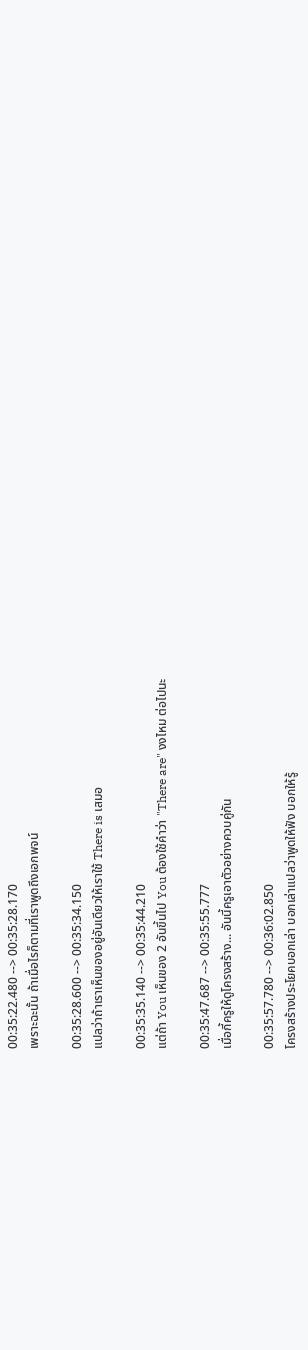00:35:22.480 --> 00:35:28.170
เพราะฉะนั้น ถ้าเมื่อไรก็ตามที่เราพูดถึงเอกพจน์

00:35:28.600 --> 00:35:34.150
แปลว่าถ้าเราเห็นของอยู่อันเดียวให้เราใช้ There is เสมอ

00:35:35.140 --> 00:35:44.210
แต่ถ้า You เห็นของ 2 อันขึ้นไป You ต้องใช้คำว่า "There are" งงไหม ต่อไปนะ

00:35:47.687 --> 00:35:55.777
เมื่อกี้ครูให้ดูโครงสร้าง... อันนี้ครูเอาตัวอย่างควบคู่กัน

00:35:57.780 --> 00:36:02.850
โครงสร้างประโยคบอกเล่า บอกเล่าแปลว่าพูดให้ฟัง บอกให้รู้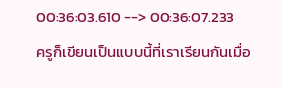00:36:03.610 --> 00:36:07.233
ครูก็เขียนเป็นแบบนี้ที่เราเรียนกันเมื่อ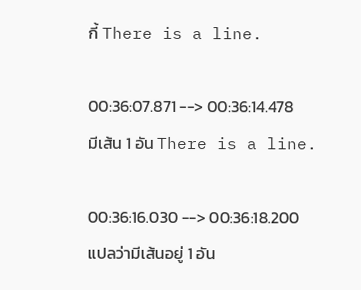กี้ There is a line.

00:36:07.871 --> 00:36:14.478
มีเส้น 1 อัน There is a line.

00:36:16.030 --> 00:36:18.200
แปลว่ามีเส้นอยู่ 1 อัน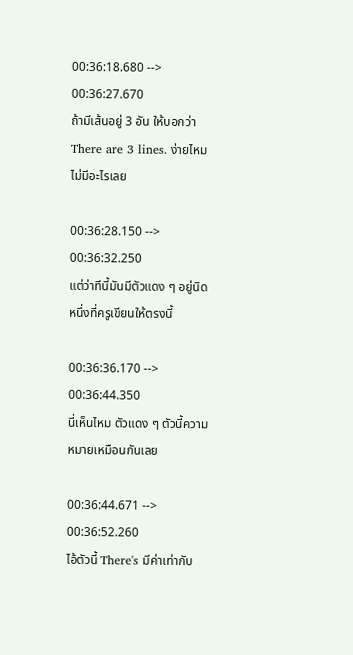00:36:18.680 --> 00:36:27.670
ถ้ามีเส้นอยู่ 3 อัน ให้บอกว่า There are 3 lines. ง่ายไหม ไม่มีอะไรเลย

00:36:28.150 --> 00:36:32.250
แต่ว่าทีนี้มันมีตัวแดง ๆ อยู่นิดหนึ่งที่ครูเขียนให้ตรงนี้

00:36:36.170 --> 00:36:44.350
นี่เห็นไหม ตัวแดง ๆ ตัวนี้ความหมายเหมือนกันเลย

00:36:44.671 --> 00:36:52.260
ไอ้ตัวนี้ There's มีค่าเท่ากับ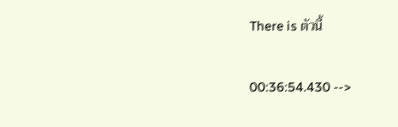There is ตัวนี้

00:36:54.430 -->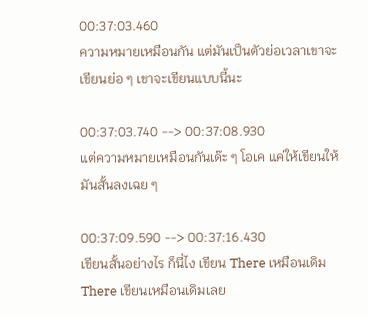00:37:03.460
ความหมายเหมือนกัน แต่มันเป็นตัวย่อเวลาเขาจะเขียนย่อ ๆ เขาจะเขียนแบบนี้นะ

00:37:03.740 --> 00:37:08.930
แต่ความหมายเหมือนกันเด๊ะ ๆ โอเค แค่ให้เขียนให้มันสั้นลงเฉย ๆ

00:37:09.590 --> 00:37:16.430
เขียนสั้นอย่างไร ก็นี่ไง เขียน There เหมือนเดิม There เขียนเหมือนเดิมเลย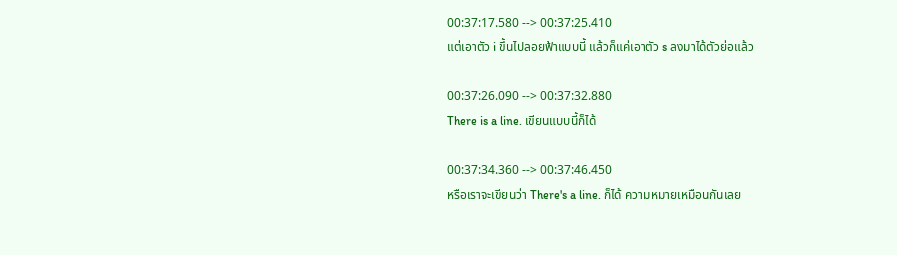00:37:17.580 --> 00:37:25.410
แต่เอาตัว i ขึ้นไปลอยฟ้าแบบนี้ แล้วก็แค่เอาตัว s ลงมาได้ตัวย่อแล้ว

00:37:26.090 --> 00:37:32.880
There is a line. เขียนแบบนี้ก็ได้

00:37:34.360 --> 00:37:46.450
หรือเราจะเขียนว่า There's a line. ก็ได้ ความหมายเหมือนกันเลย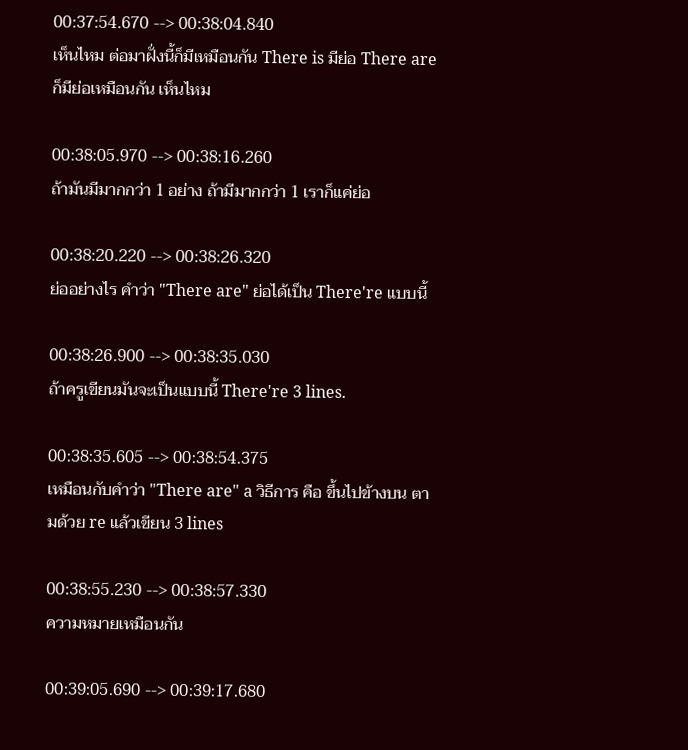00:37:54.670 --> 00:38:04.840
เห็นไหม ต่อมาฝั่งนี้ก็มีเหมือนกัน There is มีย่อ There are ก็มีย่อเหมือนกัน เห็นไหม

00:38:05.970 --> 00:38:16.260
ถ้ามันมีมากกว่า 1 อย่าง ถ้ามีมากกว่า 1 เราก็แค่ย่อ

00:38:20.220 --> 00:38:26.320
ย่ออย่างไร คำว่า "There are" ย่อได้เป็น There're แบบนี้

00:38:26.900 --> 00:38:35.030
ถ้าครูเขียนมันจะเป็นแบบนี้ There're 3 lines.

00:38:35.605 --> 00:38:54.375
เหมือนกับคำว่า "There are" a วิธีการ คือ ขึ้นไปข้างบน ตามด้วย re แล้วเขียน 3 lines

00:38:55.230 --> 00:38:57.330
ความหมายเหมือนกัน

00:39:05.690 --> 00:39:17.680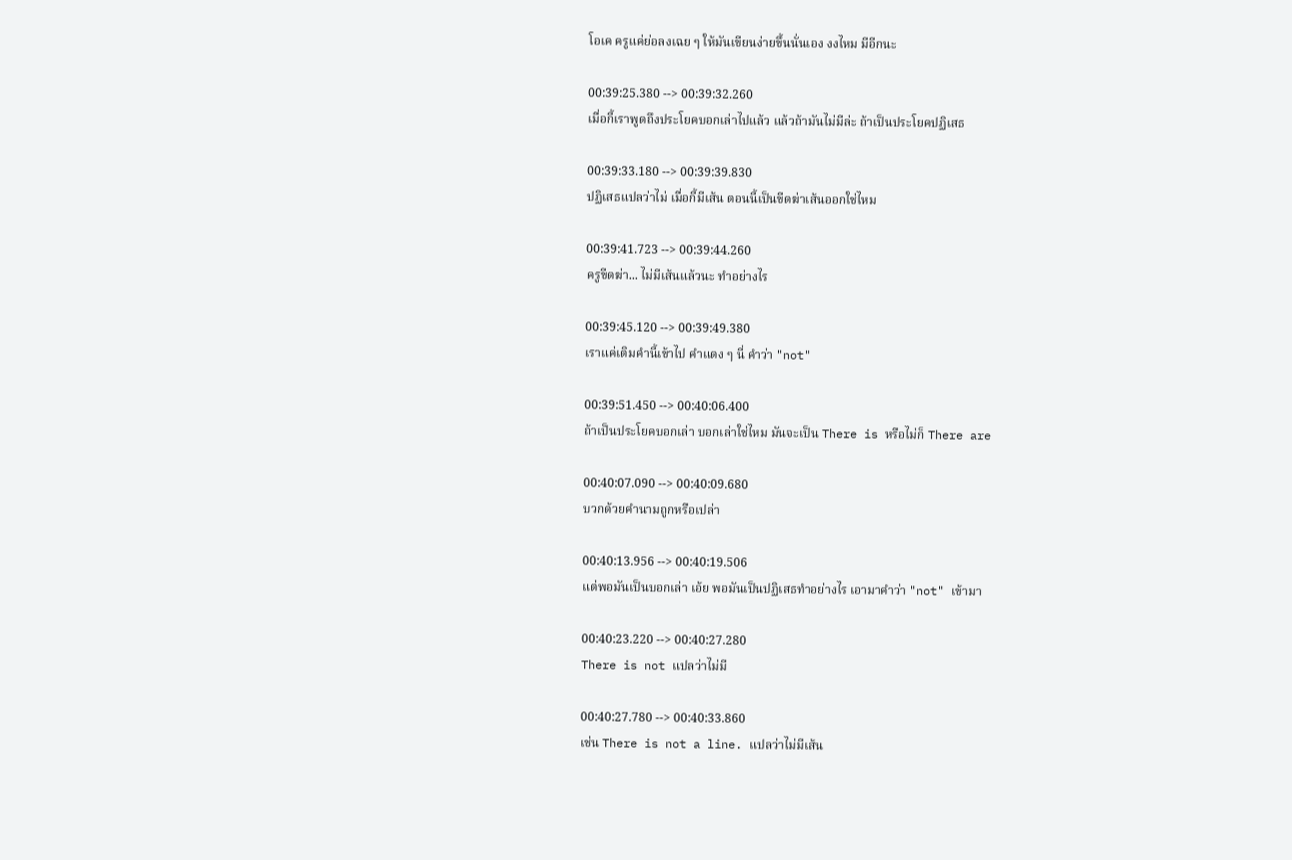โอเค ครูแค่ย่อลงเฉย ๆ ให้มันเขียนง่ายขึ้นนั่นเอง งงไหม มีอีกนะ

00:39:25.380 --> 00:39:32.260
เมื่อกี้เราพูดถึงประโยคบอกเล่าไปแล้ว แล้วถ้ามันไม่มีล่ะ ถ้าเป็นประโยคปฏิเสธ

00:39:33.180 --> 00:39:39.830
ปฏิเสธแปลว่าไม่ เมื่อกี้มีเส้น ตอนนี้เป็นขีดฆ่าเส้นออกใช่ไหม

00:39:41.723 --> 00:39:44.260
ครูขีดฆ่า... ไม่มีเส้นแล้วนะ ทำอย่างไร

00:39:45.120 --> 00:39:49.380
เราแค่เติมคำนี้เข้าไป คำแดง ๆ นี่ คำว่า "not"

00:39:51.450 --> 00:40:06.400
ถ้าเป็นประโยคบอกเล่า บอกเล่าใช่ไหม มันจะเป็น There is หรือไม่ก็ There are

00:40:07.090 --> 00:40:09.680
บวกด้วยคำนามถูกหรือเปล่า

00:40:13.956 --> 00:40:19.506
แต่พอมันเป็นบอกเล่า เอ้ย พอมันเป็นปฏิเสธทำอย่างไร เอามาคำว่า "not" เข้ามา

00:40:23.220 --> 00:40:27.280
There is not แปลว่าไม่มี

00:40:27.780 --> 00:40:33.860
เช่น There is not a line. แปลว่าไม่มีเส้น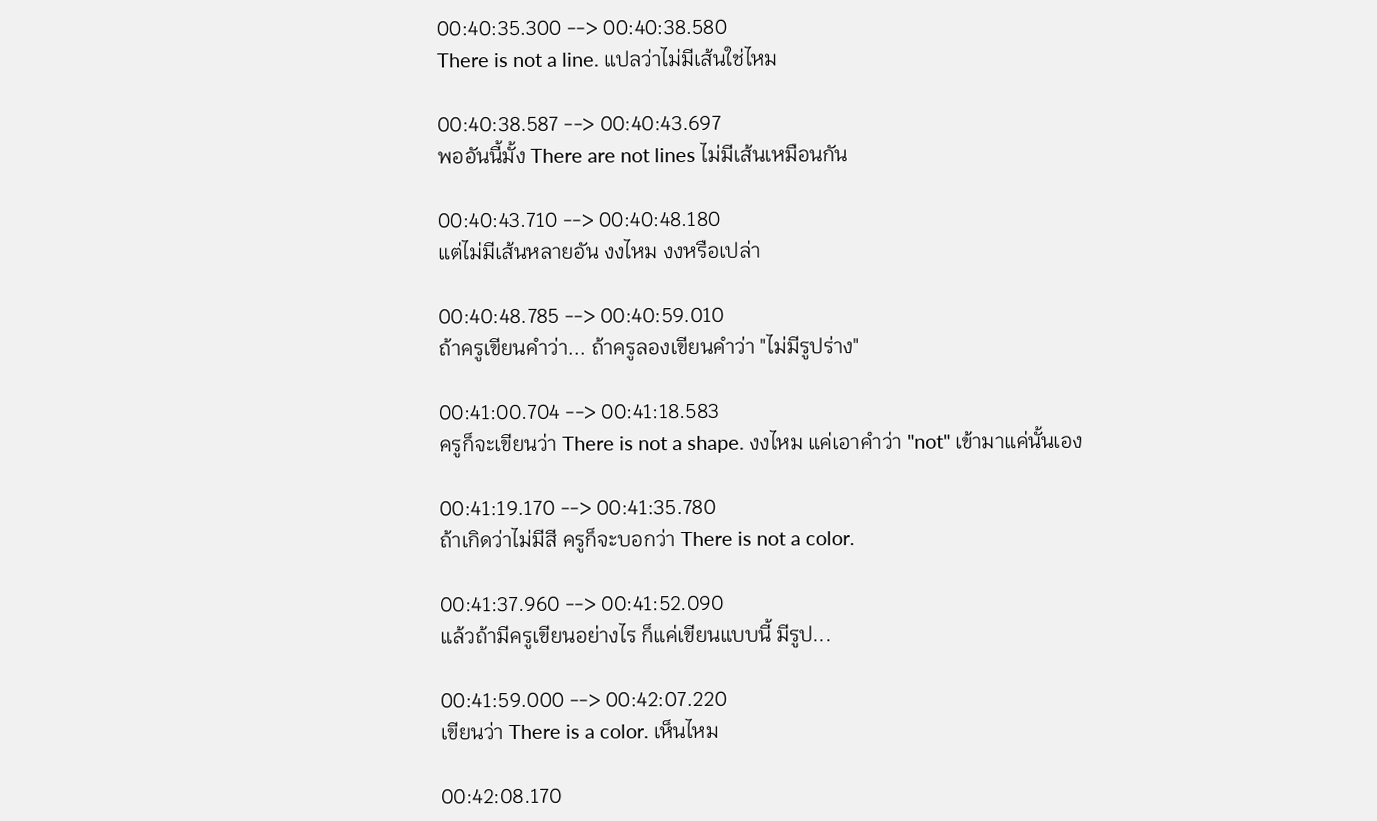00:40:35.300 --> 00:40:38.580
There is not a line. แปลว่าไม่มีเส้นใช่ไหม

00:40:38.587 --> 00:40:43.697
พออันนี้มั้ง There are not lines ไม่มีเส้นเหมือนกัน

00:40:43.710 --> 00:40:48.180
แต่ไม่มีเส้นหลายอัน งงไหม งงหรือเปล่า

00:40:48.785 --> 00:40:59.010
ถ้าครูเขียนคำว่า... ถ้าครูลองเขียนคำว่า "ไม่มีรูปร่าง"

00:41:00.704 --> 00:41:18.583
ครูก็จะเขียนว่า There is not a shape. งงไหม แค่เอาคำว่า "not" เข้ามาแค่นั้นเอง

00:41:19.170 --> 00:41:35.780
ถ้าเกิดว่าไม่มีสี ครูก็จะบอกว่า There is not a color.

00:41:37.960 --> 00:41:52.090
แล้วถ้ามีครูเขียนอย่างไร ก็แค่เขียนแบบนี้ มีรูป...

00:41:59.000 --> 00:42:07.220
เขียนว่า There is a color. เห็นไหม

00:42:08.170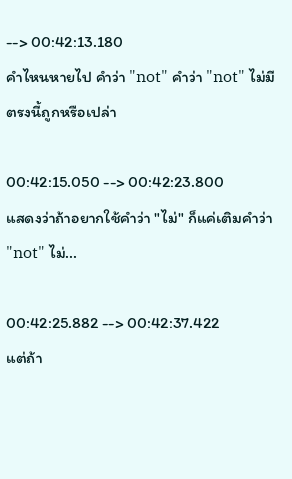--> 00:42:13.180
คำไหนหายไป คำว่า "not" คำว่า "not" ไม่มีตรงนี้ถูกหรือเปล่า

00:42:15.050 --> 00:42:23.800
แสดงว่าถ้าอยากใช้คำว่า "ไม่" ก็แค่เติมคำว่า "not" ไม่...

00:42:25.882 --> 00:42:37.422
แต่ถ้า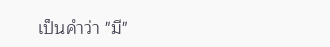เป็นคำว่า "มี"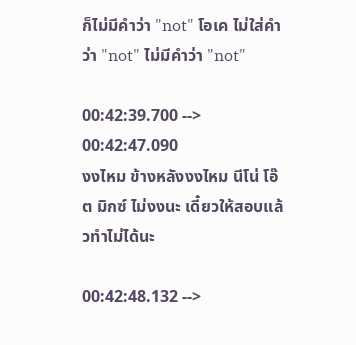ก็ไม่มีคำว่า "not" โอเค ไม่ใส่คำว่า "not" ไม่มีคำว่า "not"

00:42:39.700 --> 00:42:47.090
งงไหม ข้างหลังงงไหม นีโน่ โอ๊ต มิกซ์ ไม่งงนะ เดี๋ยวให้สอบแล้วทำไม่ได้นะ

00:42:48.132 -->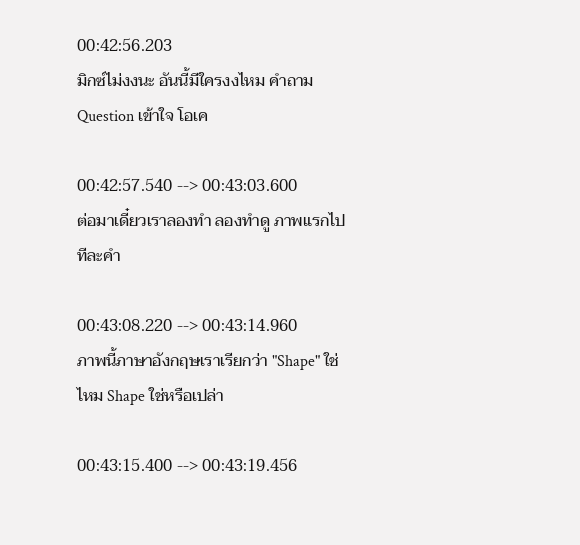00:42:56.203
มิกซ์ไม่งงนะ อันนี้มีใครงงไหม คำถาม Question เข้าใจ โอเค

00:42:57.540 --> 00:43:03.600
ต่อมาเดี๋ยวเราลองทำ ลองทำดู ภาพแรกไปทีละคำ

00:43:08.220 --> 00:43:14.960
ภาพนี้ภาษาอังกฤษเราเรียกว่า "Shape" ใช่ไหม Shape ใช่หรือเปล่า

00:43:15.400 --> 00:43:19.456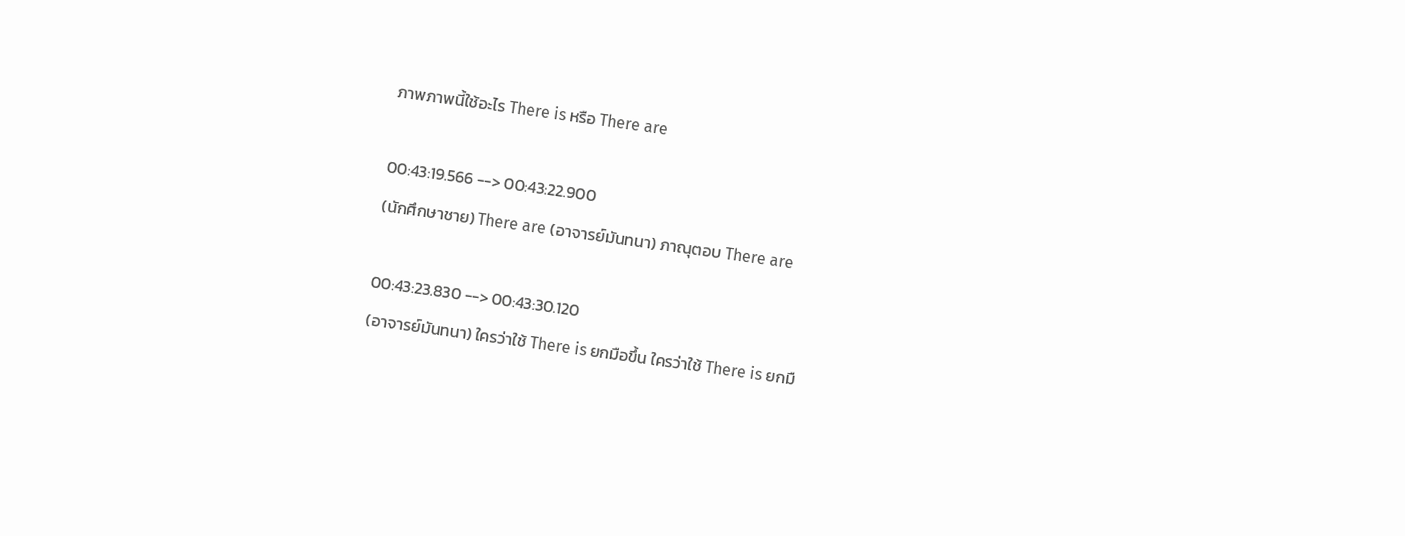ภาพภาพนี้ใช้อะไร There is หรือ There are

00:43:19.566 --> 00:43:22.900
(นักศึกษาชาย) There are (อาจารย์มันทนา) ภาณุตอบ There are

00:43:23.830 --> 00:43:30.120
(อาจารย์มันทนา) ใครว่าใช้ There is ยกมือขึ้น ใครว่าใช้ There is ยกมื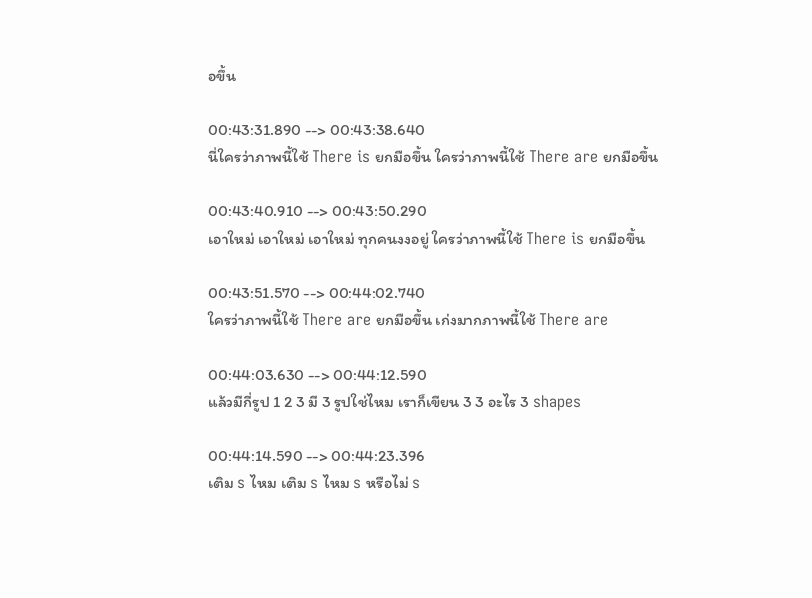อขึ้น

00:43:31.890 --> 00:43:38.640
นี่ใครว่าภาพนี้ใช้ There is ยกมือขึ้น ใครว่าภาพนี้ใช้ There are ยกมือขึ้น

00:43:40.910 --> 00:43:50.290
เอาใหม่ เอาใหม่ เอาใหม่ ทุกคนงงอยู่ ใครว่าภาพนี้ใช้ There is ยกมือขึ้น

00:43:51.570 --> 00:44:02.740
ใครว่าภาพนี้ใช้ There are ยกมือขึ้น เก่งมากภาพนี้ใช้ There are

00:44:03.630 --> 00:44:12.590
แล้วมีกี่รูป 1 2 3 มี 3 รูปใช่ไหม เราก็เขียน 3 3 อะไร 3 shapes

00:44:14.590 --> 00:44:23.396
เติม s ไหม เติม s ไหม s หรือไม่ s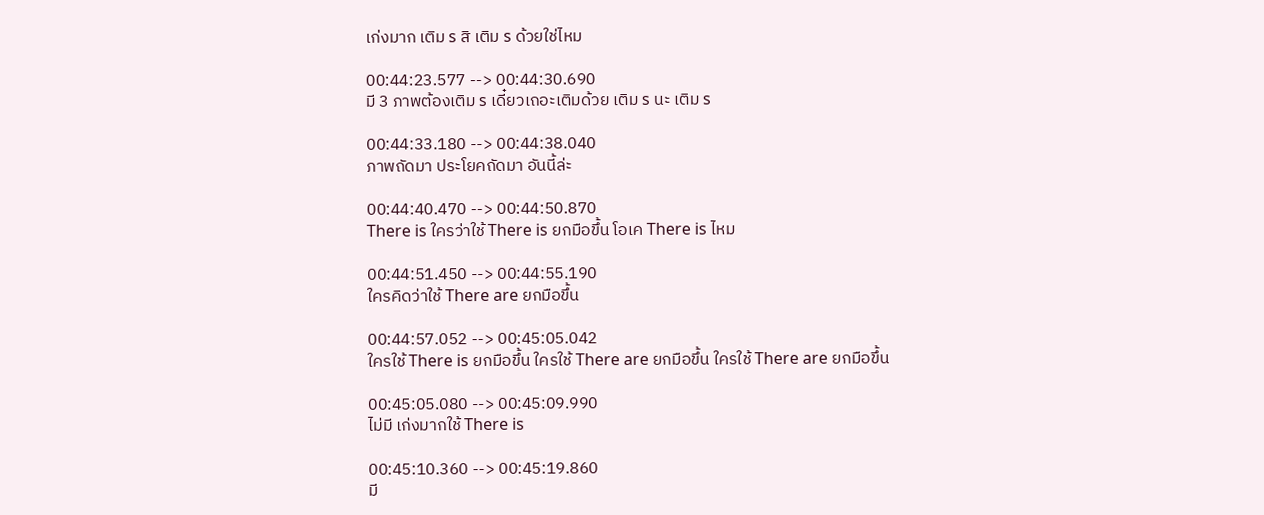เก่งมาก เติม s สิ เติม s ด้วยใช่ไหม

00:44:23.577 --> 00:44:30.690
มี 3 ภาพต้องเติม s เดี๋ยวเถอะเติมด้วย เติม s นะ เติม s

00:44:33.180 --> 00:44:38.040
ภาพถัดมา ประโยคถัดมา อันนี้ล่ะ

00:44:40.470 --> 00:44:50.870
There is ใครว่าใช้ There is ยกมือขึ้น โอเค There is ไหม

00:44:51.450 --> 00:44:55.190
ใครคิดว่าใช้ There are ยกมือขึ้น

00:44:57.052 --> 00:45:05.042
ใครใช้ There is ยกมือขึ้น ใครใช้ There are ยกมือขึ้น ใครใช้ There are ยกมือขึ้น

00:45:05.080 --> 00:45:09.990
ไม่มี เก่งมากใช้ There is

00:45:10.360 --> 00:45:19.860
มี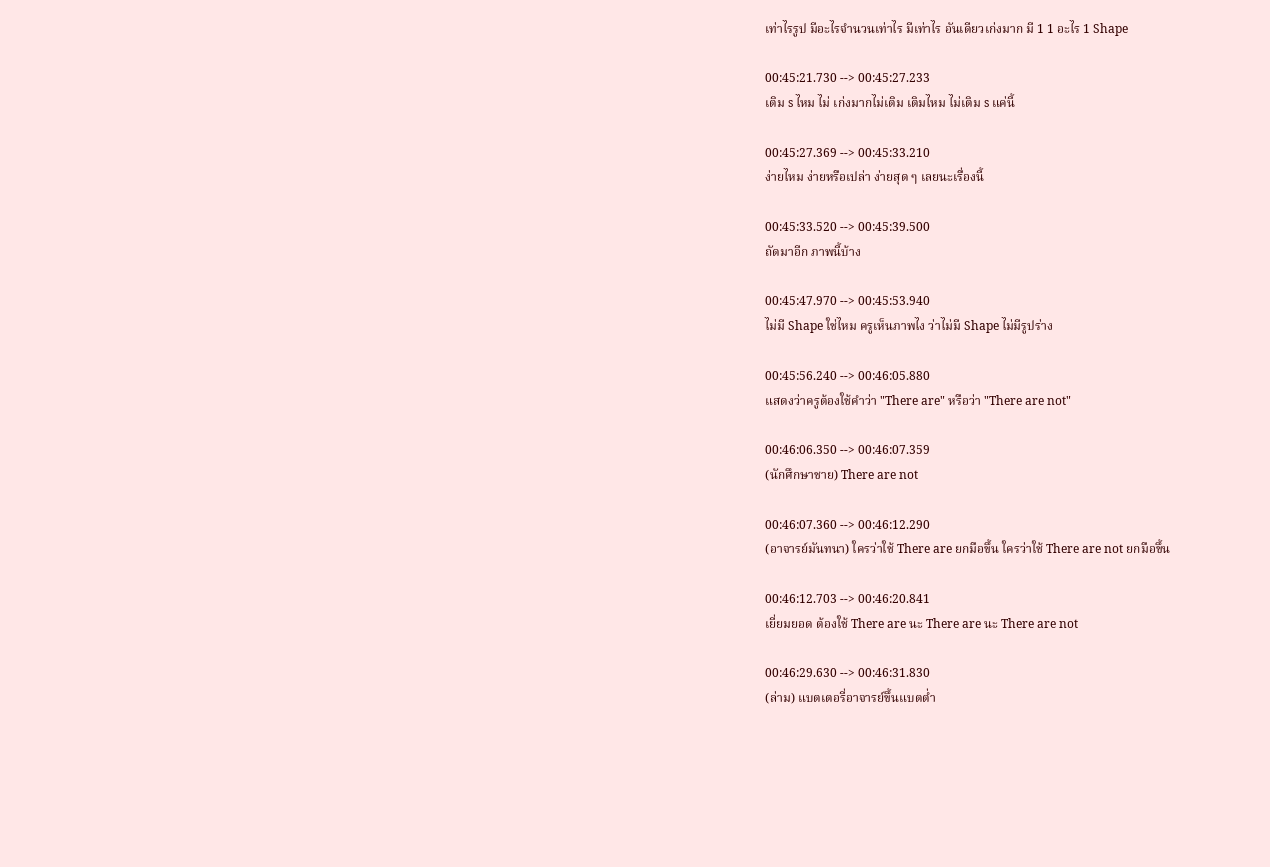เท่าไรรูป มีอะไรจำนวนเท่าไร มีเท่าไร อันเดียวเก่งมาก มี 1 1 อะไร 1 Shape

00:45:21.730 --> 00:45:27.233
เติม s ไหม ไม่ เก่งมากไม่เติม เติมไหม ไม่เติม s แค่นี้

00:45:27.369 --> 00:45:33.210
ง่ายไหม ง่ายหรือเปล่า ง่ายสุด ๆ เลยนะเรื่องนี้

00:45:33.520 --> 00:45:39.500
ถัดมาอีก ภาพนี้บ้าง

00:45:47.970 --> 00:45:53.940
ไม่มี Shape ใช่ไหม ครูเห็นภาพไง ว่าไม่มี Shape ไม่มีรูปร่าง

00:45:56.240 --> 00:46:05.880
แสดงว่าครูต้องใช้คำว่า "There are" หรือว่า "There are not"

00:46:06.350 --> 00:46:07.359
(นักศึกษาชาย) There are not

00:46:07.360 --> 00:46:12.290
(อาจารย์มันทนา) ใครว่าใช้ There are ยกมือขึ้น ใครว่าใช้ There are not ยกมือขึ้น

00:46:12.703 --> 00:46:20.841
เยี่ยมยอด ต้องใช้ There are นะ There are นะ There are not

00:46:29.630 --> 00:46:31.830
(ล่าม) แบตเตอรี่อาจารย์ขึ้นแบตต่ำ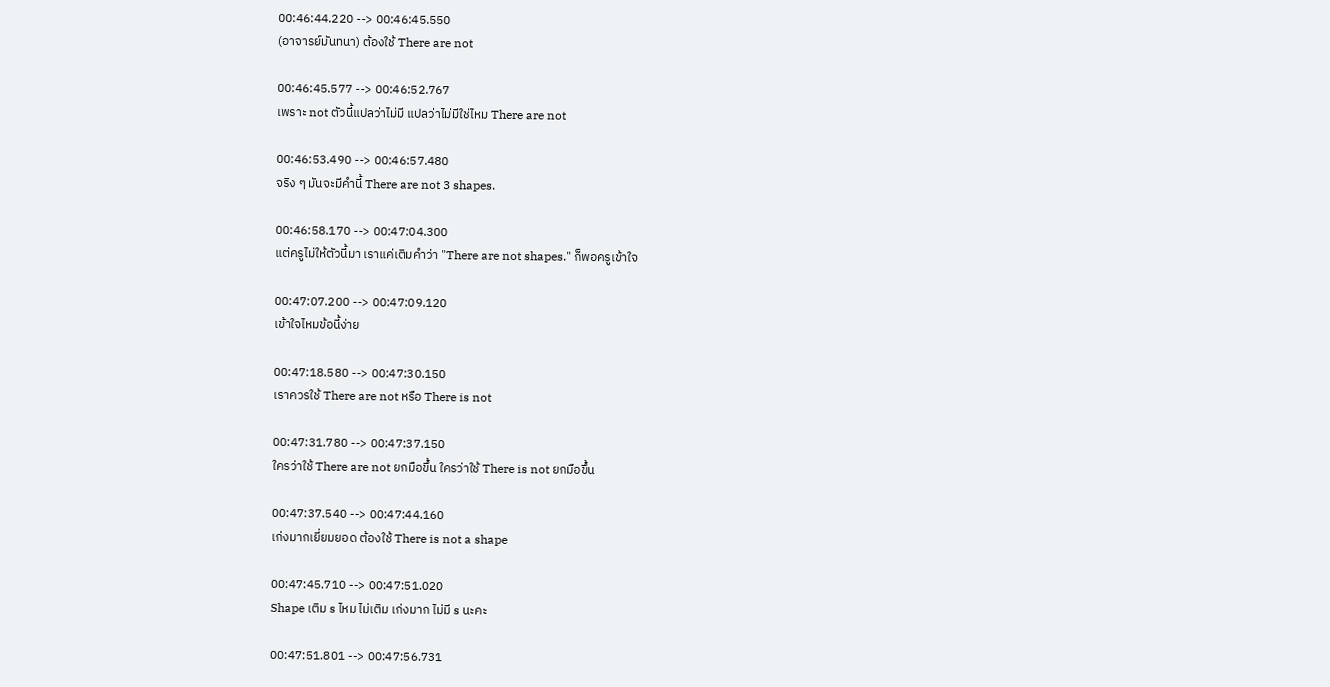00:46:44.220 --> 00:46:45.550
(อาจารย์มันทนา) ต้องใช้ There are not

00:46:45.577 --> 00:46:52.767
เพราะ not ตัวนี้แปลว่าไม่มี แปลว่าไม่มีใช่ไหม There are not

00:46:53.490 --> 00:46:57.480
จริง ๆ มันจะมีคำนี้ There are not 3 shapes.

00:46:58.170 --> 00:47:04.300
แต่ครูไม่ให้ตัวนี้มา เราแค่เติมคำว่า "There are not shapes." ก็พอครูเข้าใจ

00:47:07.200 --> 00:47:09.120
เข้าใจไหมข้อนี้ง่าย

00:47:18.580 --> 00:47:30.150
เราควรใช้ There are not หรือ There is not

00:47:31.780 --> 00:47:37.150
ใครว่าใช้ There are not ยกมือขึ้น ใครว่าใช้ There is not ยกมือขึ้น

00:47:37.540 --> 00:47:44.160
เก่งมากเยี่ยมยอด ต้องใช้ There is not a shape

00:47:45.710 --> 00:47:51.020
Shape เติม s ไหม ไม่เติม เก่งมาก ไม่มี s นะคะ

00:47:51.801 --> 00:47:56.731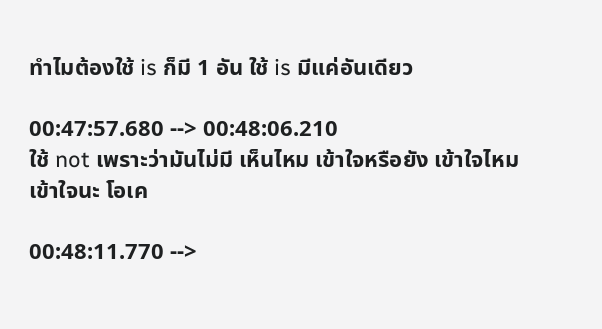ทำไมต้องใช้ is ก็มี 1 อัน ใช้ is มีแค่อันเดียว

00:47:57.680 --> 00:48:06.210
ใช้ not เพราะว่ามันไม่มี เห็นไหม เข้าใจหรือยัง เข้าใจไหม เข้าใจนะ โอเค

00:48:11.770 -->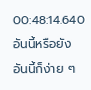00:48:14.640
อันนี้หรือยัง อันนี้ก็ง่าย ๆ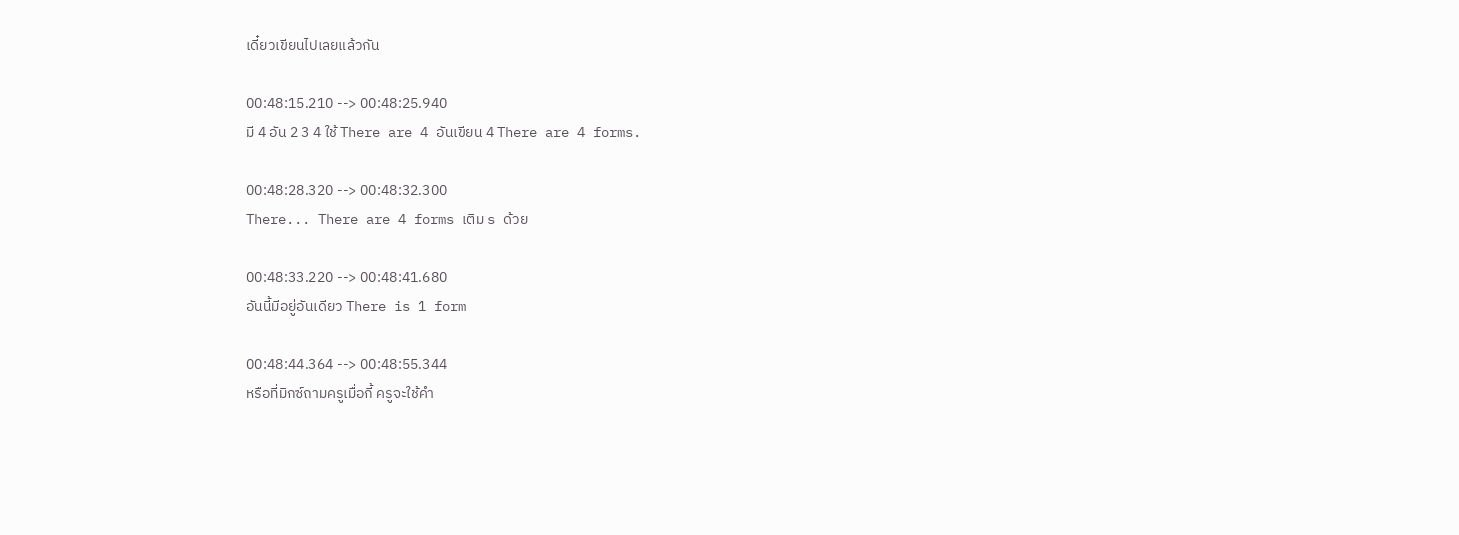เดี๋ยวเขียนไปเลยแล้วกัน

00:48:15.210 --> 00:48:25.940
มี 4 อัน 2 3 4 ใช้ There are 4 อันเขียน 4 There are 4 forms.

00:48:28.320 --> 00:48:32.300
There... There are 4 forms เติม s ด้วย

00:48:33.220 --> 00:48:41.680
อันนี้มีอยู่อันเดียว There is 1 form

00:48:44.364 --> 00:48:55.344
หรือที่มิกซ์ถามครูเมื่อกี้ ครูจะใช้คำ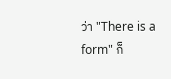ว่า "There is a form" ก็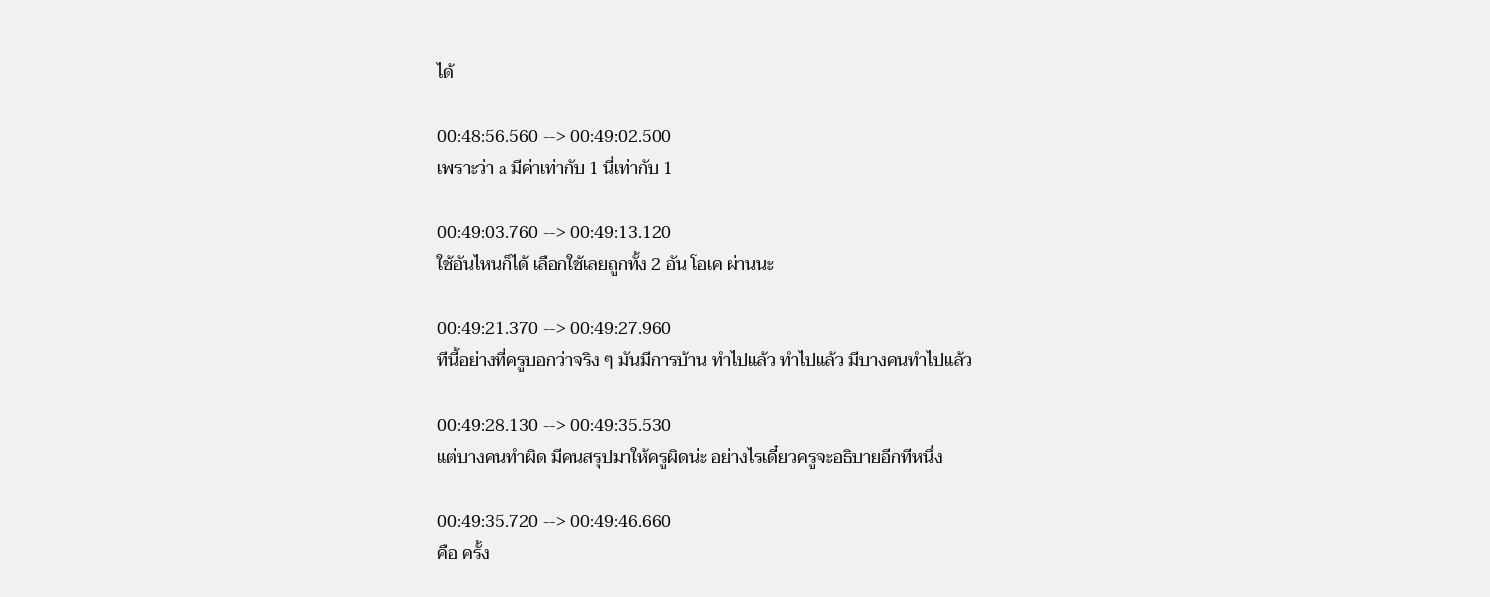ได้

00:48:56.560 --> 00:49:02.500
เพราะว่า a มีค่าเท่ากับ 1 นี่เท่ากับ 1

00:49:03.760 --> 00:49:13.120
ใช้อันไหนก็ได้ เลือกใช้เลยถูกทั้ง 2 อัน โอเค ผ่านนะ

00:49:21.370 --> 00:49:27.960
ทีนี้อย่างที่ครูบอกว่าจริง ๆ มันมีการบ้าน ทำไปแล้ว ทำไปแล้ว มีบางคนทำไปแล้ว

00:49:28.130 --> 00:49:35.530
แต่บางคนทำผิด มีคนสรุปมาให้ครูผิดน่ะ อย่างไรเดี๋ยวครูจะอธิบายอีกทีหนึ่ง

00:49:35.720 --> 00:49:46.660
คือ ครั้ง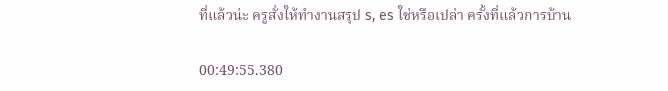ที่แล้วน่ะ ครูสั่งให้ทำงานสรุป s, es ใช่หรือเปล่า ครั้งที่แล้วการบ้าน

00:49:55.380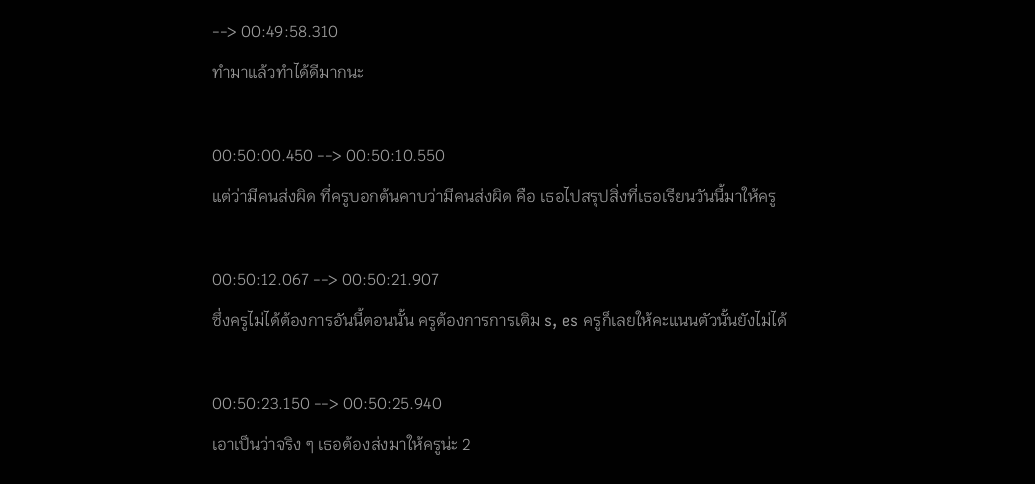--> 00:49:58.310
ทำมาแล้วทำได้ดีมากนะ

00:50:00.450 --> 00:50:10.550
แต่ว่ามีคนส่งผิด ที่ครูบอกต้นคาบว่ามีคนส่งผิด คือ เธอไปสรุปสิ่งที่เธอเรียนวันนี้มาให้ครู

00:50:12.067 --> 00:50:21.907
ซึ่งครูไม่ได้ต้องการอันนี้ตอนนั้น ครูต้องการการเติม s, es ครูก็เลยให้คะแนนตัวนั้นยังไม่ได้

00:50:23.150 --> 00:50:25.940
เอาเป็นว่าจริง ๆ เธอต้องส่งมาให้ครูน่ะ 2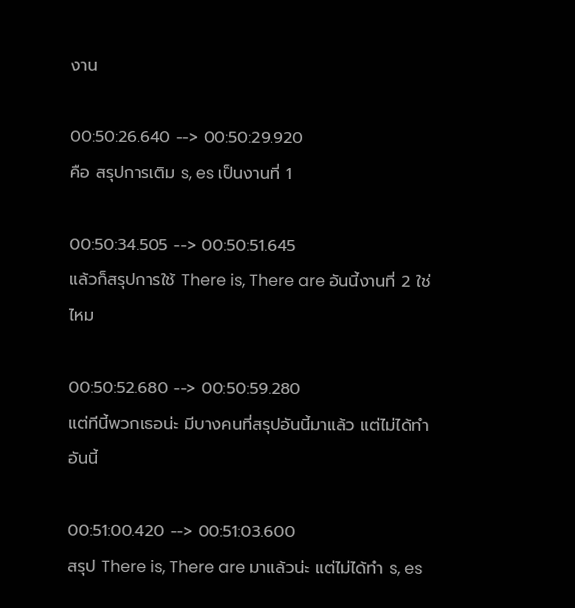งาน

00:50:26.640 --> 00:50:29.920
คือ สรุปการเติม s, es เป็นงานที่ 1

00:50:34.505 --> 00:50:51.645
แล้วก็สรุปการใช้ There is, There are อันนี้งานที่ 2 ใช่ไหม

00:50:52.680 --> 00:50:59.280
แต่ทีนี้พวกเธอน่ะ มีบางคนที่สรุปอันนี้มาแล้ว แต่ไม่ได้ทำอันนี้

00:51:00.420 --> 00:51:03.600
สรุป There is, There are มาแล้วน่ะ แต่ไม่ได้ทำ s, es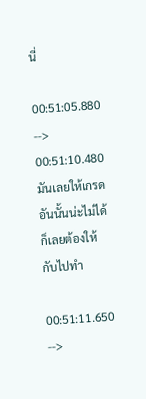นี่

00:51:05.880 --> 00:51:10.480
มันเลยให้เกรดอันนั้นน่ะไม่ได้ ก็เลยต้องให้กับไปทำ

00:51:11.650 -->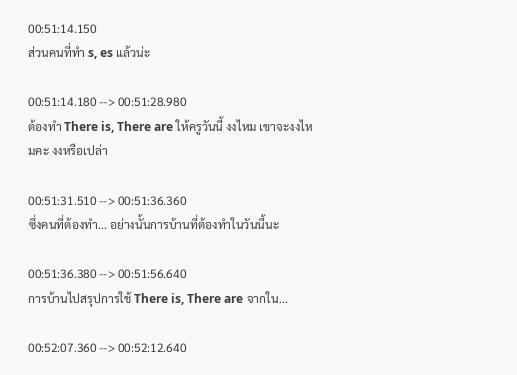00:51:14.150
ส่วนคนที่ทำ s, es แล้วน่ะ

00:51:14.180 --> 00:51:28.980
ต้องทำ There is, There are ให้ครูวันนี้ งงไหม เขาจะงงไหมคะ งงหรือเปล่า

00:51:31.510 --> 00:51:36.360
ซึ่งคนที่ต้องทำ... อย่างนั้นการบ้านที่ต้องทำในวันนี้นะ

00:51:36.380 --> 00:51:56.640
การบ้านไปสรุปการใช้ There is, There are จากใน...

00:52:07.360 --> 00:52:12.640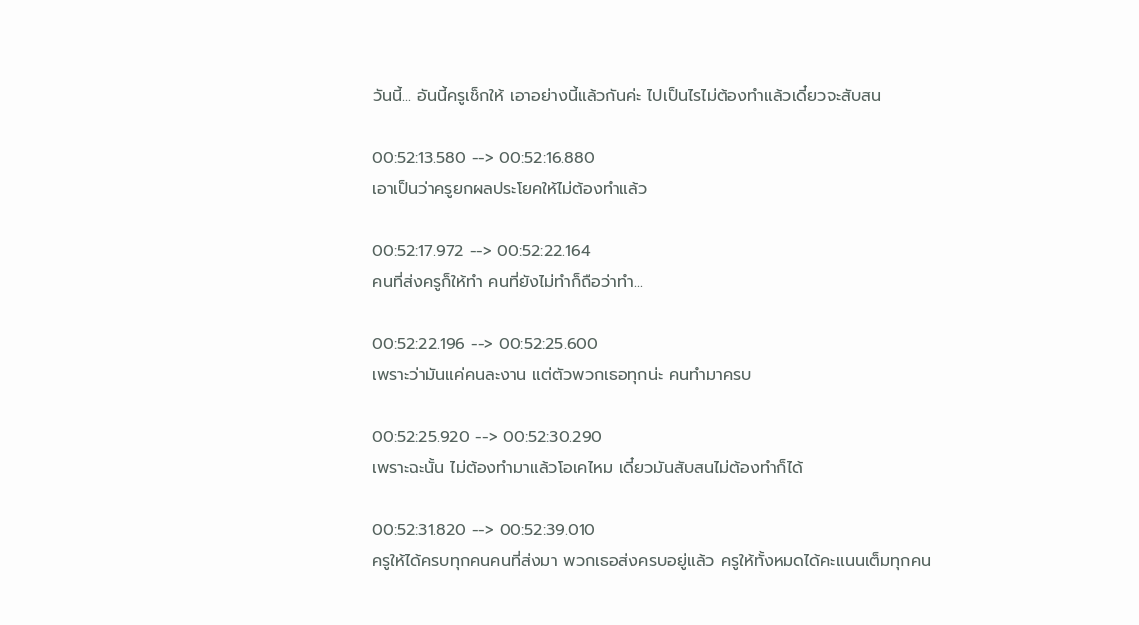วันนี้... อันนี้ครูเช็กให้ เอาอย่างนี้แล้วกันค่ะ ไปเป็นไรไม่ต้องทำแล้วเดี๋ยวจะสับสน

00:52:13.580 --> 00:52:16.880
เอาเป็นว่าครูยกผลประโยคให้ไม่ต้องทำแล้ว

00:52:17.972 --> 00:52:22.164
คนที่ส่งครูก็ให้ทำ คนที่ยังไม่ทำก็ถือว่าทำ...

00:52:22.196 --> 00:52:25.600
เพราะว่ามันแค่คนละงาน แต่ตัวพวกเธอทุกน่ะ คนทำมาครบ

00:52:25.920 --> 00:52:30.290
เพราะฉะนั้น ไม่ต้องทำมาแล้วโอเคไหม เดี๋ยวมันสับสนไม่ต้องทำก็ได้

00:52:31.820 --> 00:52:39.010
ครูให้ได้ครบทุกคนคนที่ส่งมา พวกเธอส่งครบอยู่แล้ว ครูให้ทั้งหมดได้คะแนนเต็มทุกคน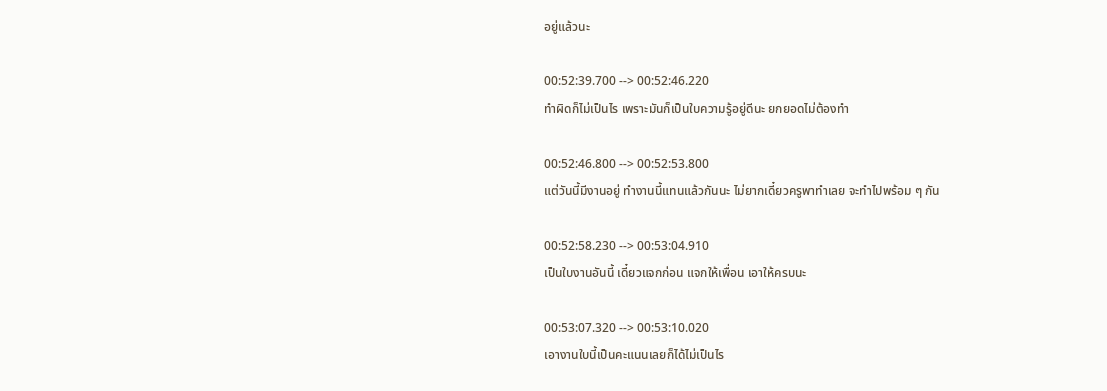อยู่แล้วนะ

00:52:39.700 --> 00:52:46.220
ทำผิดก็ไม่เป็นไร เพราะมันก็เป็นใบความรู้อยู่ดีนะ ยกยอดไม่ต้องทำ

00:52:46.800 --> 00:52:53.800
แต่วันนี้มีงานอยู่ ทำงานนี้แทนแล้วกันนะ ไม่ยากเดี๋ยวครูพาทำเลย จะทำไปพร้อม ๆ กัน

00:52:58.230 --> 00:53:04.910
เป็นใบงานอันนี้ เดี๋ยวแจกก่อน แจกให้เพื่อน เอาให้ครบนะ

00:53:07.320 --> 00:53:10.020
เอางานใบนี้เป็นคะแนนเลยก็ได้ไม่เป็นไร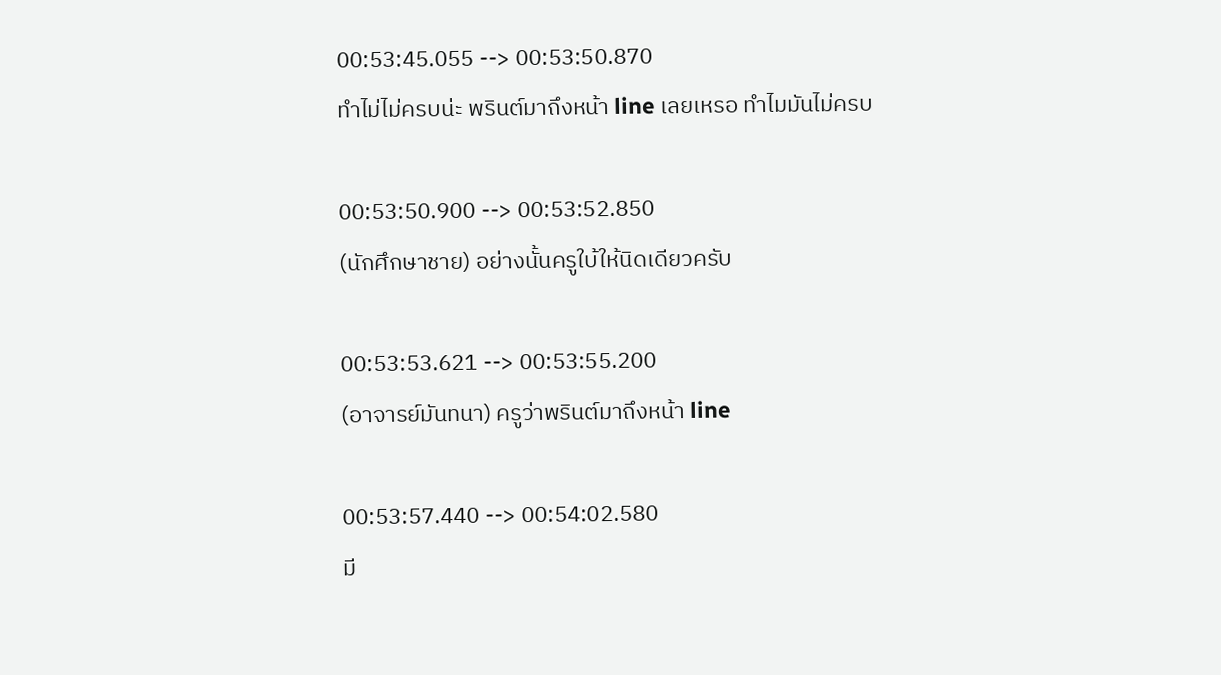00:53:45.055 --> 00:53:50.870
ทำไม่ไม่ครบน่ะ พรินต์มาถึงหน้า line เลยเหรอ ทำไมมันไม่ครบ

00:53:50.900 --> 00:53:52.850
(นักศึกษาชาย) อย่างนั้นครูใบ้ให้นิดเดียวครับ

00:53:53.621 --> 00:53:55.200
(อาจารย์มันทนา) ครูว่าพรินต์มาถึงหน้า line

00:53:57.440 --> 00:54:02.580
มี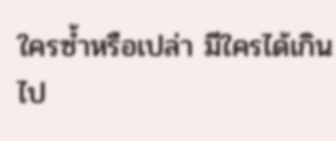ใครซ้ำหรือเปล่า มีใครได้เกินไป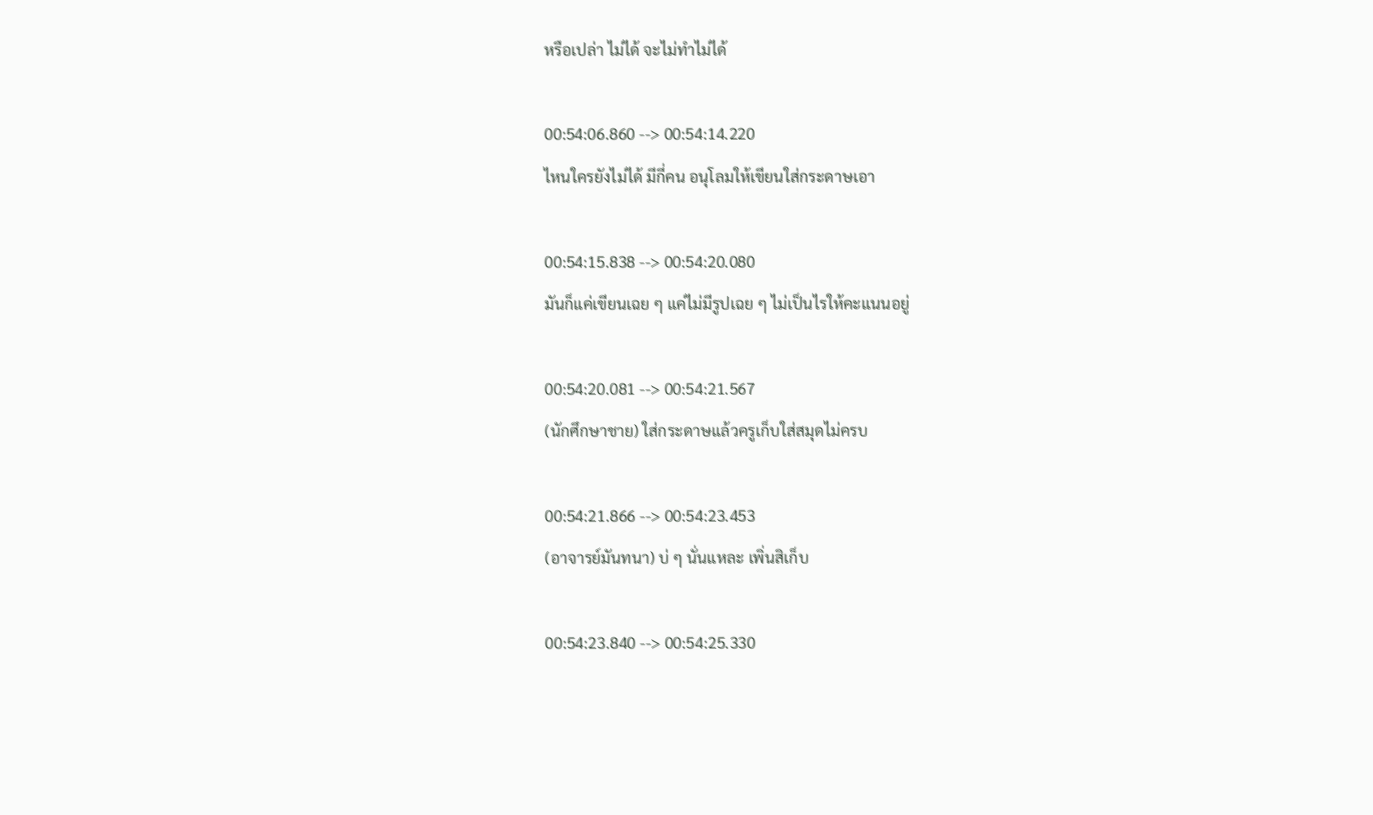หรือเปล่า ไม่ได้ จะไม่ทำไม่ได้

00:54:06.860 --> 00:54:14.220
ไหนใครยังไม่ได้ มีกี่คน อนุโลมให้เขียนใส่กระดาษเอา

00:54:15.838 --> 00:54:20.080
มันก็แค่เขียนเฉย ๆ แค่ไม่มีรูปเฉย ๆ ไม่เป็นไรให้คะแนนอยู่

00:54:20.081 --> 00:54:21.567
(นักศึกษาชาย) ใส่กระดาษแล้วครูเก็บใส่สมุดไม่ครบ

00:54:21.866 --> 00:54:23.453
(อาจารย์มันทนา) บ่ ๆ นั่นแหละ เพิ่นสิเก็บ

00:54:23.840 --> 00:54:25.330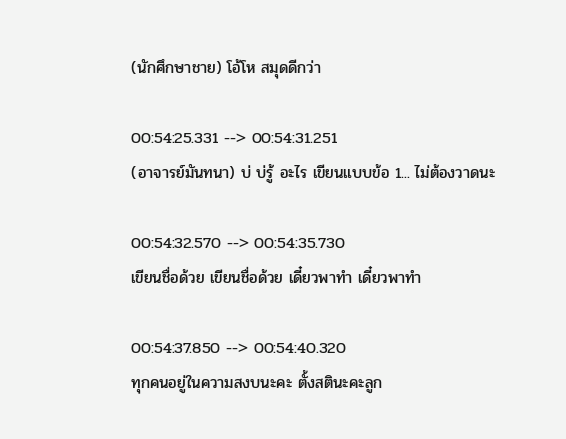(นักศึกษาชาย) โอ้โห สมุดดีกว่า

00:54:25.331 --> 00:54:31.251
(อาจารย์มันทนา) บ่ บ่รู้ อะไร เขียนแบบข้อ 1... ไม่ต้องวาดนะ

00:54:32.570 --> 00:54:35.730
เขียนชื่อด้วย เขียนชื่อด้วย เดี๋ยวพาทำ เดี๋ยวพาทำ

00:54:37.850 --> 00:54:40.320
ทุกคนอยู่ในความสงบนะคะ ตั้งสตินะคะลูก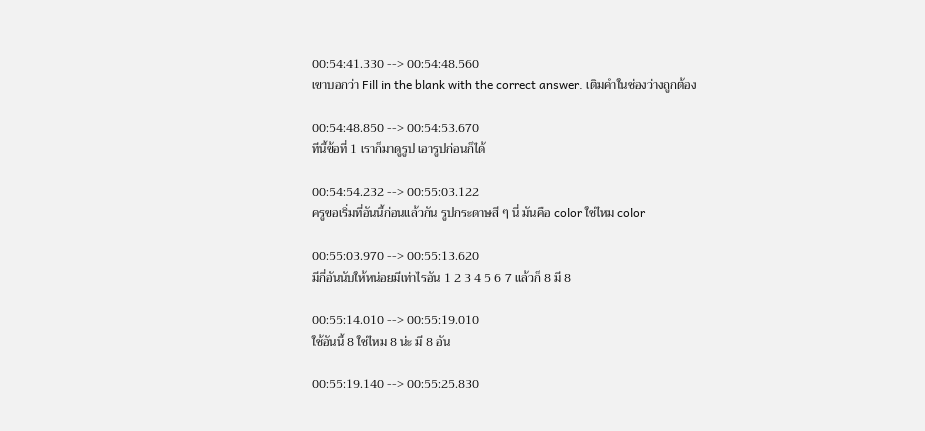00:54:41.330 --> 00:54:48.560
เขาบอกว่า Fill in the blank with the correct answer. เติมคำในช่องว่างถูกต้อง

00:54:48.850 --> 00:54:53.670
ทีนี้ข้อที่ 1 เราก็มาดูรูป เอารูปก่อนก็ได้

00:54:54.232 --> 00:55:03.122
ครูขอเริ่มที่อันนี้ก่อนแล้วกัน รูปกระดาษสี ๆ นี่ มันคือ color ใช่ไหม color

00:55:03.970 --> 00:55:13.620
มีกี่อันนับให้หน่อยมีเท่าไรอัน 1 2 3 4 5 6 7 แล้วก็ 8 มี 8

00:55:14.010 --> 00:55:19.010
ใช้อันนี้ 8 ใช่ไหม 8 น่ะ มี 8 อัน

00:55:19.140 --> 00:55:25.830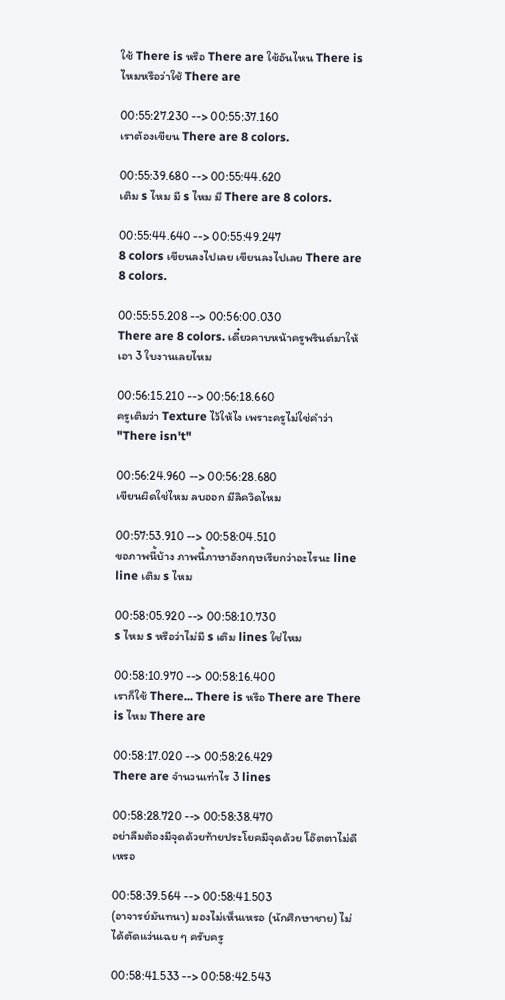ใช้ There is หรือ There are ใช้อันไหน There is ไหมหรือว่าใช้ There are

00:55:27.230 --> 00:55:37.160
เราต้องเขียน There are 8 colors.

00:55:39.680 --> 00:55:44.620
เติม s ไหม มี s ไหม มี There are 8 colors.

00:55:44.640 --> 00:55:49.247
8 colors เขียนลงไปเลย เขียนลงไปเลย There are 8 colors.

00:55:55.208 --> 00:56:00.030
There are 8 colors. เดี๋ยวคาบหน้าครูพรินต์มาให้ เอา 3 ใบงานเลยไหม

00:56:15.210 --> 00:56:18.660
ครูเติมว่า Texture ไว้ให้ไง เพราะครูไม่ใช่คำว่า "There isn't"

00:56:24.960 --> 00:56:28.680
เขียนผิดใช่ไหม ลบออก มีลิควิดไหม

00:57:53.910 --> 00:58:04.510
ขอภาพนี้บ้าง ภาพนี้ภาษาอังกฤษเรียกว่าอะไรนะ line line เติม s ไหม

00:58:05.920 --> 00:58:10.730
s ไหม s หรือว่าไม่มี s เติม lines ใช่ไหม

00:58:10.970 --> 00:58:16.400
เราก็ใช้ There... There is หรือ There are There is ไหม There are

00:58:17.020 --> 00:58:26.429
There are จำนวนเท่าไร 3 lines

00:58:28.720 --> 00:58:38.470
อย่าลืมต้องมีจุดด้วยท้ายประโยคมีจุดด้วย โอ๊ตตาไม่ดีเหรอ

00:58:39.564 --> 00:58:41.503
(อาจารย์มันทนา) มองไม่เห็นเหรอ (นักศึกษาชาย) ไม่ได้ตัดแว่นเฉย ๆ ครับครู

00:58:41.533 --> 00:58:42.543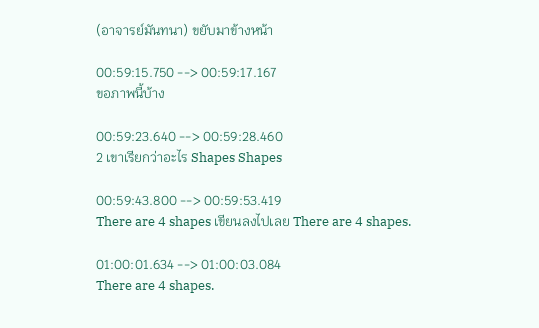(อาจารย์มันทนา) ขยับมาข้างหน้า

00:59:15.750 --> 00:59:17.167
ขอภาพนี้บ้าง

00:59:23.640 --> 00:59:28.460
2 เขาเรียกว่าอะไร Shapes Shapes

00:59:43.800 --> 00:59:53.419
There are 4 shapes เขียนลงไปเลย There are 4 shapes.

01:00:01.634 --> 01:00:03.084
There are 4 shapes.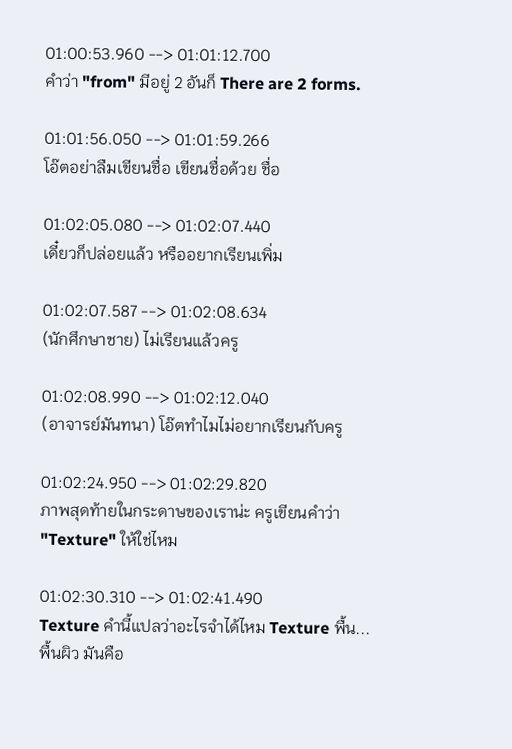01:00:53.960 --> 01:01:12.700
คำว่า "from" มีอยู่ 2 อันก็ There are 2 forms.

01:01:56.050 --> 01:01:59.266
โอ๊ตอย่าลืมเขียนชื่อ เขียนชื่อด้วย ชื่อ

01:02:05.080 --> 01:02:07.440
เดี๋ยวก็ปล่อยแล้ว หรืออยากเรียนเพิ่ม

01:02:07.587 --> 01:02:08.634
(นักศึกษาชาย) ไม่เรียนแล้วครู

01:02:08.990 --> 01:02:12.040
(อาจารย์มันทนา) โอ๊ตทำไมไม่อยากเรียนกับครู

01:02:24.950 --> 01:02:29.820
ภาพสุดท้ายในกระดาษของเราน่ะ ครูเขียนคำว่า "Texture" ให้ใช่ไหม

01:02:30.310 --> 01:02:41.490
Texture คำนี้แปลว่าอะไรจำได้ไหม Texture พื้น... พื้นผิว มันคือ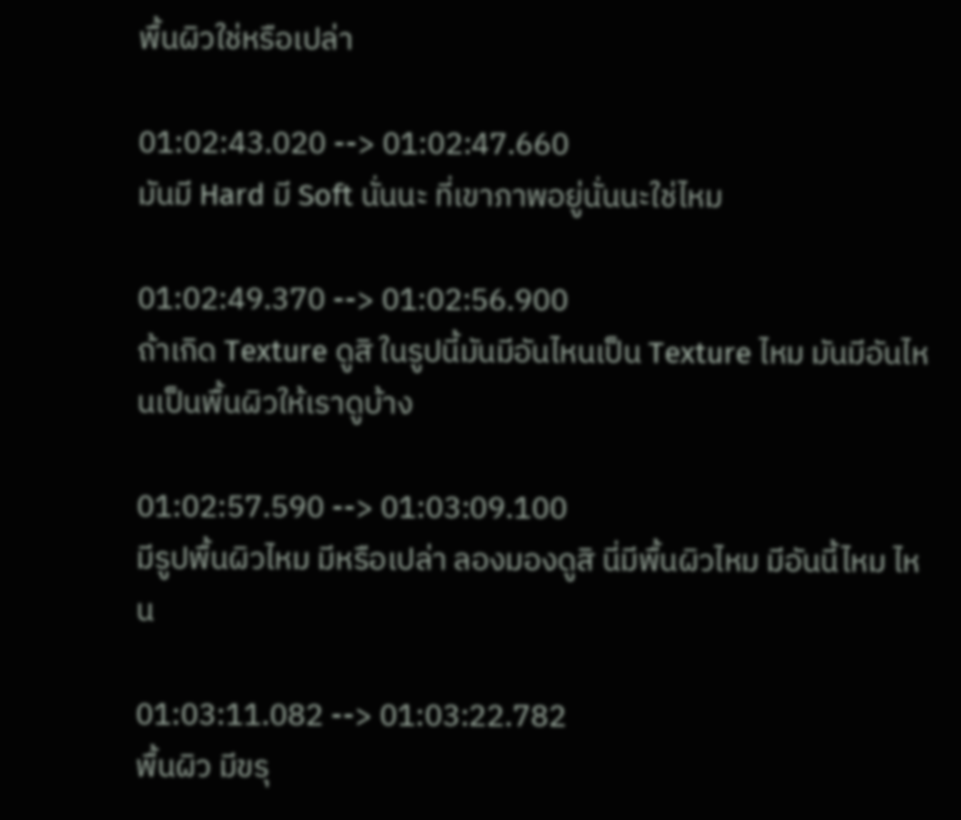พื้นผิวใช่หรือเปล่า

01:02:43.020 --> 01:02:47.660
มันมี Hard มี Soft นั่นนะ ที่เขาภาพอยู่นั่นนะใช่ไหม

01:02:49.370 --> 01:02:56.900
ถ้าเกิด Texture ดูสิ ในรูปนี้มันมีอันไหนเป็น Texture ไหม มันมีอันไหนเป็นพื้นผิวให้เราดูบ้าง

01:02:57.590 --> 01:03:09.100
มีรูปพื้นผิวไหม มีหรือเปล่า ลองมองดูสิ นี่มีพื้นผิวไหม มีอันนี้ไหม ไหน

01:03:11.082 --> 01:03:22.782
พื้นผิว มีขรุ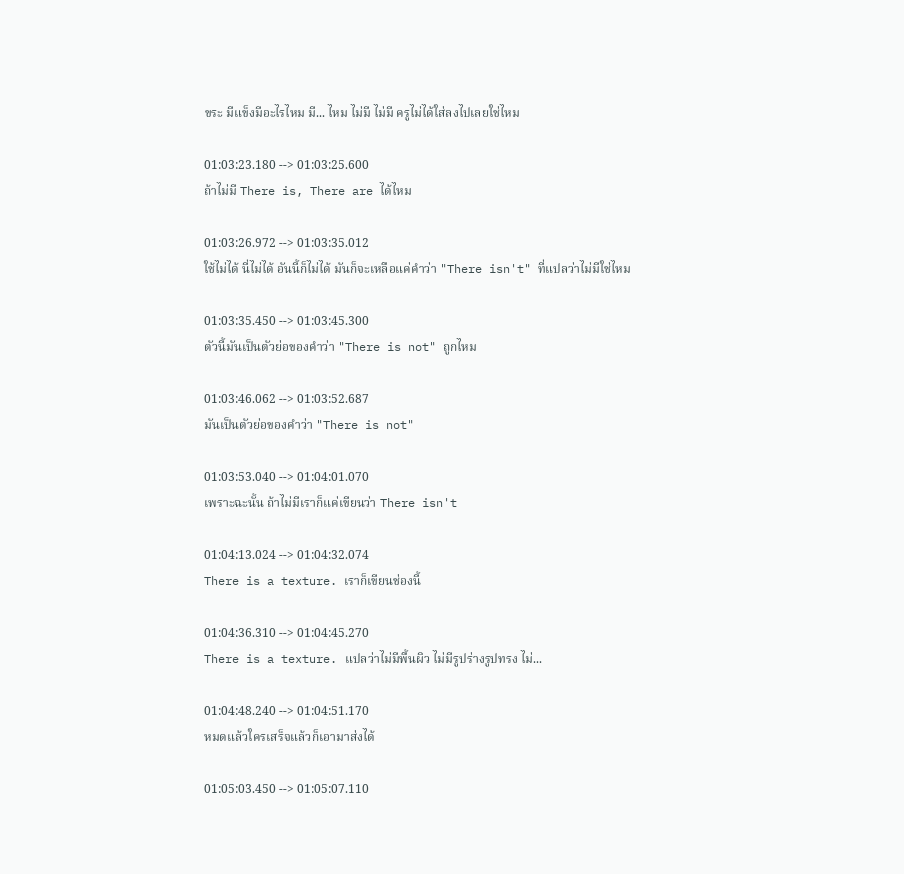ขระ มีแข็งมีอะไรไหม มี... ไหม ไม่มี ไม่มี ครูไม่ได้ใส่ลงไปเลยใช่ไหม

01:03:23.180 --> 01:03:25.600
ถ้าไม่มี There is, There are ได้ไหม

01:03:26.972 --> 01:03:35.012
ใช้ไม่ได้ นี่ไม่ได้ อันนี้ก็ไม่ได้ มันก็จะเหลือแค่คำว่า "There isn't" ที่แปลว่าไม่มีใช่ไหม

01:03:35.450 --> 01:03:45.300
ตัวนี้มันเป็นตัวย่อของคำว่า "There is not" ถูกไหม

01:03:46.062 --> 01:03:52.687
มันเป็นตัวย่อของคำว่า "There is not"

01:03:53.040 --> 01:04:01.070
เพราะฉะนั้น ถ้าไม่มีเราก็แค่เขียนว่า There isn't

01:04:13.024 --> 01:04:32.074
There is a texture. เราก็เขียนช่องนี้

01:04:36.310 --> 01:04:45.270
There is a texture. แปลว่าไม่มีพื้นผิว ไม่มีรูปร่างรูปทรง ไม่...

01:04:48.240 --> 01:04:51.170
หมดแล้วใครเสร็จแล้วก็เอามาส่งได้

01:05:03.450 --> 01:05:07.110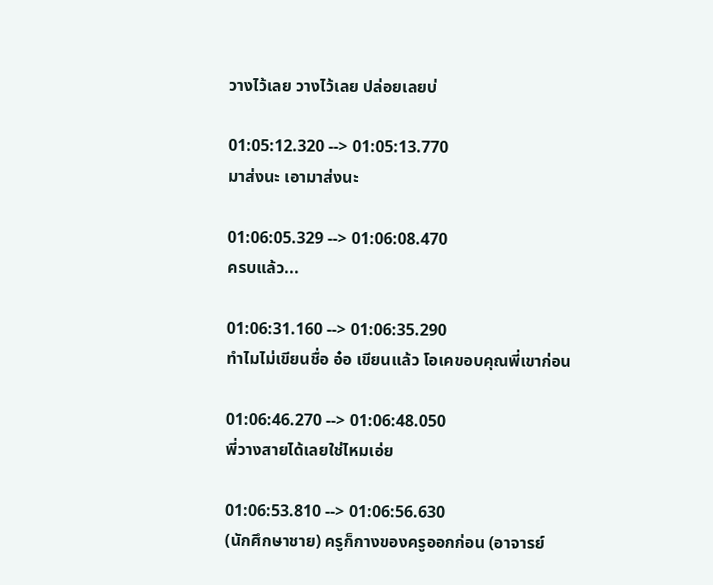วางไว้เลย วางไว้เลย ปล่อยเลยบ่

01:05:12.320 --> 01:05:13.770
มาส่งนะ เอามาส่งนะ

01:06:05.329 --> 01:06:08.470
ครบแล้ว...

01:06:31.160 --> 01:06:35.290
ทำไมไม่เขียนชื่อ อ๋อ เขียนแล้ว โอเคขอบคุณพี่เขาก่อน

01:06:46.270 --> 01:06:48.050
พี่วางสายได้เลยใช่ไหมเอ่ย

01:06:53.810 --> 01:06:56.630
(นักศึกษาชาย) ครูก็กางของครูออกก่อน (อาจารย์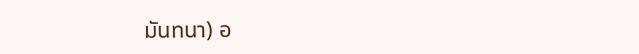มันทนา) อ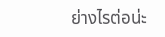ย่างไรต่อน่ะ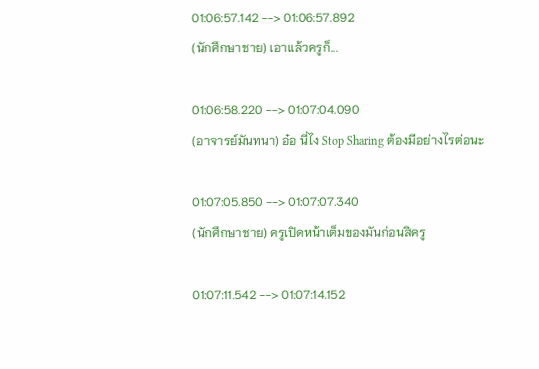01:06:57.142 --> 01:06:57.892
(นักศึกษาชาย) เอาแล้วครูก็...

01:06:58.220 --> 01:07:04.090
(อาจารย์มันทนา) อ๋อ นี่ไง Stop Sharing ต้องมีอย่างไรต่อนะ

01:07:05.850 --> 01:07:07.340
(นักศึกษาชาย) ครูเปิดหน้าเต็มของมันก่อนสิครู

01:07:11.542 --> 01:07:14.152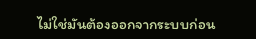ไม่ใช่มันต้องออกจากระบบก่อน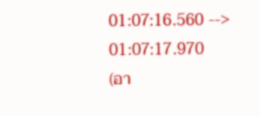01:07:16.560 --> 01:07:17.970
(อา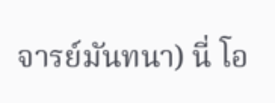จารย์มันทนา) นี่ โอ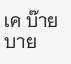เค บ๊ายบาย